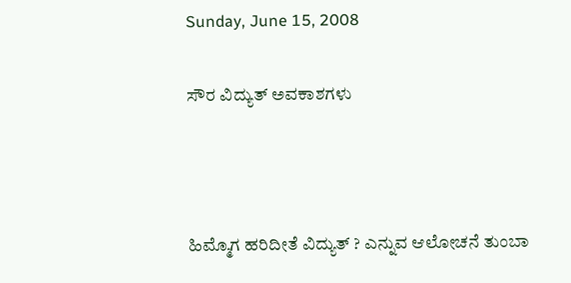Sunday, June 15, 2008

ಸೌರ ವಿದ್ಯುತ್ ಅವಕಾಶಗಳು



ಹಿಮ್ಮೊಗ ಹರಿದೀತೆ ವಿದ್ಯುತ್ ? ಎನ್ನುವ ಆಲೋಚನೆ ತುಂಬಾ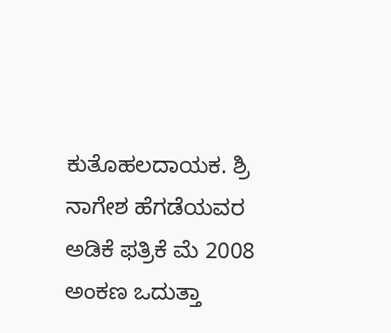ಕುತೊಹಲದಾಯಕ. ಶ್ರಿ ನಾಗೇಶ ಹೆಗಡೆಯವರ ಅಡಿಕೆ ಫತ್ರಿಕೆ ಮೆ 2008 ಅಂಕಣ ಒದುತ್ತಾ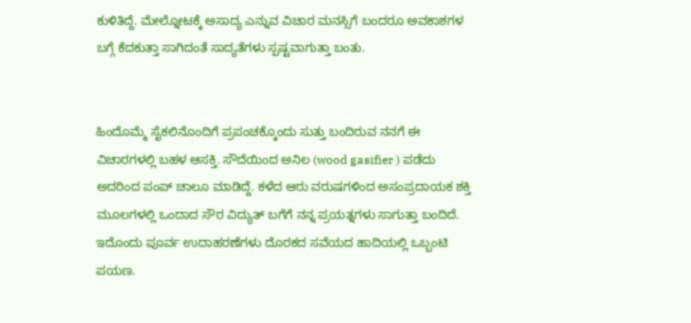ಕುಳಿತಿದ್ದೆ. ಮೇಲ್ನೋಟಕ್ಕೆ ಅಸಾದ್ಯ ಎನ್ನುವ ವಿಚಾರ ಮನಸ್ಸಿಗೆ ಬಂದರೂ ಅವಕಾಶಗಳ ಬಗ್ಗೆ ಕೆದಕುತ್ತಾ ಸಾಗಿದಂತೆ ಸಾದ್ಯತೆಗಳು ಸ್ಪಷ್ಟವಾಗುತ್ತಾ ಬಂತು.


ಹಿಂದೊಮ್ಮೆ ಸೈಕಲಿನೊಂದಿಗೆ ಪ್ರಪಂಚಕ್ಕೊಂದು ಸುತ್ತು ಬಂದಿರುವ ನನಗೆ ಈ ವಿಚಾರಗಳಲ್ಲಿ ಬಹಳ ಆಸಕ್ತಿ. ಸೌದೆಯಿಂದ ಅನಿಲ (wood gasifier ) ಪಡೆದು ಅದರಿಂದ ಪಂಪ್ ಚಾಲೂ ಮಾಡಿದ್ದೆ. ಕಳೆದ ಆರು ವರುಷಗಳಿಂದ ಅಸಂಪ್ರದಾಯಕ ಶಕ್ತಿ ಮೂಲಗಳಲ್ಲಿ ಒಂದಾದ ಸೌರ ವಿದ್ಯುತ್ ಬಗೆಗೆ ನನ್ನ ಪ್ರಯತ್ನಗಳು ಸಾಗುತ್ತಾ ಬಂದಿದೆ. ಇದೊಂದು ಪೂರ್ವ ಉದಾಹರಣೆಗಳು ದೊರಕದ ಸವೆಯದ ಹಾದಿಯಲ್ಲಿ ಒಬ್ಬಂಟಿ ಪಯಣ.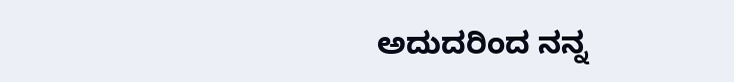ಅದುದರಿಂದ ನನ್ನ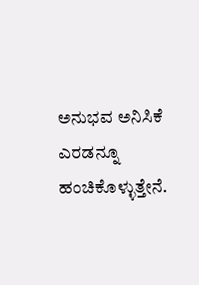ಅನುಭವ ಅನಿಸಿಕೆ ಎರಡನ್ನೂ ಹಂಚಿಕೊಳ್ಳುತ್ತೇನೆ.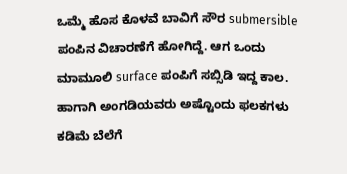ಒಮ್ಮೆ ಹೊಸ ಕೊಳವೆ ಬಾವಿಗೆ ಸೌರ submersible ಪಂಪಿನ ವಿಚಾರಣೆಗೆ ಹೋಗಿದ್ದೆ. ಆಗ ಒಂದು ಮಾಮೂಲಿ surface ಪಂಪಿಗೆ ಸಬ್ಸಿಡಿ ಇದ್ದ ಕಾಲ. ಹಾಗಾಗಿ ಅಂಗಡಿಯವರು ಅಷ್ಟೊಂದು ಫಲಕಗಳು ಕಡಿಮೆ ಬೆಲೆಗೆ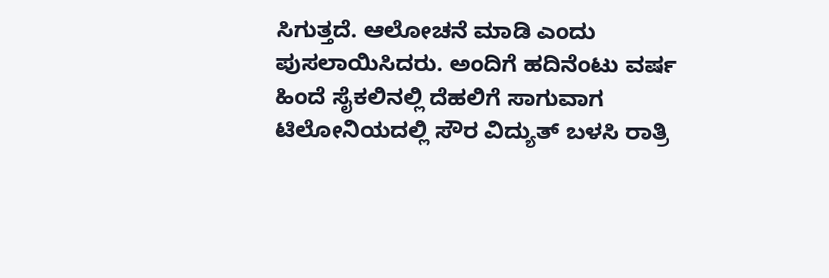ಸಿಗುತ್ತದೆ. ಆಲೋಚನೆ ಮಾಡಿ ಎಂದು ಪುಸಲಾಯಿಸಿದರು. ಅಂದಿಗೆ ಹದಿನೆಂಟು ವರ್ಷ ಹಿಂದೆ ಸೈಕಲಿನಲ್ಲಿ ದೆಹಲಿಗೆ ಸಾಗುವಾಗ ಟಿಲೋನಿಯದಲ್ಲಿ ಸೌರ ವಿದ್ಯುತ್ ಬಳಸಿ ರಾತ್ರಿ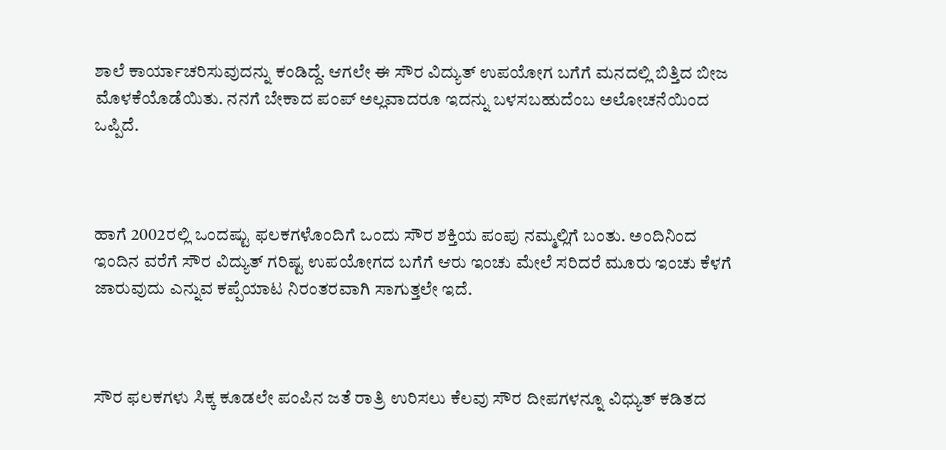ಶಾಲೆ ಕಾರ್ಯಾಚರಿಸುವುದನ್ನು ಕಂಡಿದ್ದೆ. ಆಗಲೇ ಈ ಸೌರ ವಿದ್ಯುತ್ ಉಪಯೋಗ ಬಗೆಗೆ ಮನದಲ್ಲಿ ಬಿತ್ತಿದ ಬೀಜ ಮೊಳಕೆಯೊಡೆಯಿತು. ನನಗೆ ಬೇಕಾದ ಪಂಪ್ ಅಲ್ಲವಾದರೂ ಇದನ್ನು ಬಳಸಬಹುದೆಂಬ ಅಲೋಚನೆಯಿಂದ ಒಪ್ಪಿದೆ.



ಹಾಗೆ 2002ರಲ್ಲಿ ಒಂದಷ್ಟು ಫಲಕಗಳೊಂದಿಗೆ ಒಂದು ಸೌರ ಶಕ್ತಿಯ ಪಂಪು ನಮ್ಮಲ್ಲಿಗೆ ಬಂತು. ಅಂದಿನಿಂದ ಇಂದಿನ ವರೆಗೆ ಸೌರ ವಿದ್ಯುತ್ ಗರಿಷ್ಟ ಉಪಯೋಗದ ಬಗೆಗೆ ಆರು ಇಂಚು ಮೇಲೆ ಸರಿದರೆ ಮೂರು ಇಂಚು ಕೆಳಗೆ ಜಾರುವುದು ಎನ್ನುವ ಕಪ್ಪೆಯಾಟ ನಿರಂತರವಾಗಿ ಸಾಗುತ್ತಲೇ ಇದೆ.



ಸೌರ ಫಲಕಗಳು ಸಿಕ್ಕ ಕೂಡಲೇ ಪಂಪಿನ ಜತೆ ರಾತ್ರಿ ಉರಿಸಲು ಕೆಲವು ಸೌರ ದೀಪಗಳನ್ನೂ ವಿಧ್ಯುತ್ ಕಡಿತದ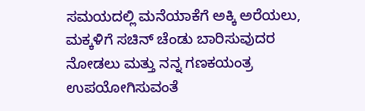ಸಮಯದಲ್ಲಿ ಮನೆಯಾಕೆಗೆ ಅಕ್ಕಿ ಅರೆಯಲು, ಮಕ್ಕಳಿಗೆ ಸಚಿನ್ ಚೆಂಡು ಬಾರಿಸುವುದರ ನೋಡಲು ಮತ್ತು ನನ್ನ ಗಣಕಯಂತ್ರ ಉಪಯೋಗಿಸುವಂತೆ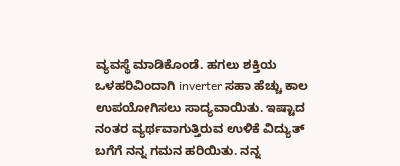ವ್ಯವಸ್ಥೆ ಮಾಡಿಕೊಂಡೆ. ಹಗಲು ಶಕ್ತಿಯ ಒಳಹರಿವಿಂದಾಗಿ inverter ಸಹಾ ಹೆಚ್ಚು ಕಾಲ ಉಪಯೋಗಿಸಲು ಸಾದ್ಯವಾಯಿತು. ಇಷ್ಟಾದ ನಂತರ ವ್ಯರ್ಥವಾಗುತ್ತಿರುವ ಉಳಿಕೆ ವಿದ್ಯುತ್ ಬಗೆಗೆ ನನ್ನ ಗಮನ ಹರಿಯಿತು. ನನ್ನ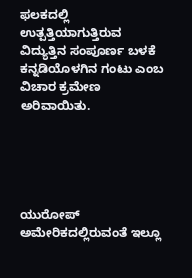ಫಲಕದಲ್ಲಿ ಉತ್ಪತ್ತಿಯಾಗುತ್ತಿರುವ ವಿದ್ಯುತ್ತಿನ ಸಂಪೂರ್ಣ ಬಳಕೆ ಕನ್ನಡಿಯೊಳಗಿನ ಗಂಟು ಎಂಬ ವಿಚಾರ ಕ್ರಮೇಣ ಅರಿವಾಯಿತು.





ಯುರೋಪ್ ಅಮೇರಿಕದಲ್ಲಿರುವಂತೆ ಇಲ್ಲೂ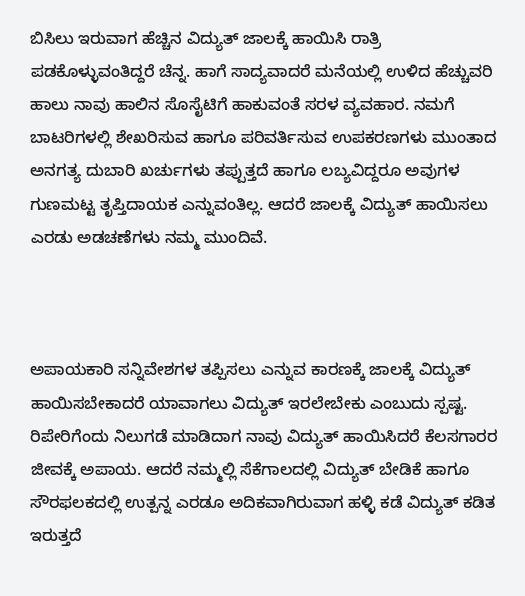ಬಿಸಿಲು ಇರುವಾಗ ಹೆಚ್ಚಿನ ವಿದ್ಯುತ್ ಜಾಲಕ್ಕೆ ಹಾಯಿಸಿ ರಾತ್ರಿ ಪಡಕೊಳ್ಳುವಂತಿದ್ದರೆ ಚೆನ್ನ. ಹಾಗೆ ಸಾದ್ಯವಾದರೆ ಮನೆಯಲ್ಲಿ ಉಳಿದ ಹೆಚ್ಚುವರಿ ಹಾಲು ನಾವು ಹಾಲಿನ ಸೊಸೈಟಿಗೆ ಹಾಕುವಂತೆ ಸರಳ ವ್ಯವಹಾರ. ನಮಗೆ ಬಾಟರಿಗಳಲ್ಲಿ ಶೇಖರಿಸುವ ಹಾಗೂ ಪರಿವರ್ತಿಸುವ ಉಪಕರಣಗಳು ಮುಂತಾದ ಅನಗತ್ಯ ದುಬಾರಿ ಖರ್ಚುಗಳು ತಪ್ಪುತ್ತದೆ ಹಾಗೂ ಲಬ್ಯವಿದ್ದರೂ ಅವುಗಳ ಗುಣಮಟ್ಟ ತೃಪ್ತಿದಾಯಕ ಎನ್ನುವಂತಿಲ್ಲ. ಆದರೆ ಜಾಲಕ್ಕೆ ವಿದ್ಯುತ್ ಹಾಯಿಸಲು ಎರಡು ಅಡಚಣೆಗಳು ನಮ್ಮ ಮುಂದಿವೆ.



ಅಪಾಯಕಾರಿ ಸನ್ನಿವೇಶಗಳ ತಪ್ಪಿಸಲು ಎನ್ನುವ ಕಾರಣಕ್ಕೆ ಜಾಲಕ್ಕೆ ವಿದ್ಯುತ್ ಹಾಯಿಸಬೇಕಾದರೆ ಯಾವಾಗಲು ವಿದ್ಯುತ್ ಇರಲೇಬೇಕು ಎಂಬುದು ಸ್ಪಷ್ಟ. ರಿಪೇರಿಗೆಂದು ನಿಲುಗಡೆ ಮಾಡಿದಾಗ ನಾವು ವಿದ್ಯುತ್ ಹಾಯಿಸಿದರೆ ಕೆಲಸಗಾರರ ಜೀವಕ್ಕೆ ಅಪಾಯ. ಆದರೆ ನಮ್ಮಲ್ಲಿ ಸೆಕೆಗಾಲದಲ್ಲಿ ವಿದ್ಯುತ್ ಬೇಡಿಕೆ ಹಾಗೂ ಸೌರಫಲಕದಲ್ಲಿ ಉತ್ಪನ್ನ ಎರಡೂ ಅದಿಕವಾಗಿರುವಾಗ ಹಳ್ಳಿ ಕಡೆ ವಿದ್ಯುತ್ ಕಡಿತ ಇರುತ್ತದೆ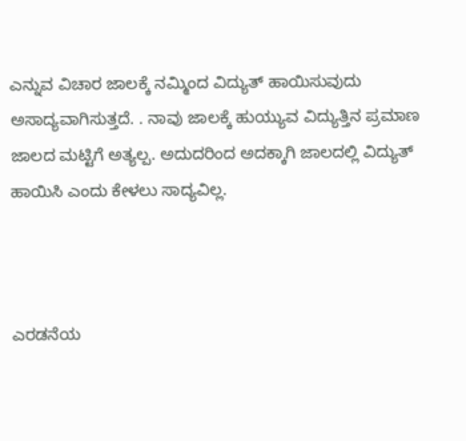ಎನ್ನುವ ವಿಚಾರ ಜಾಲಕ್ಕೆ ನಮ್ಮಿಂದ ವಿದ್ಯುತ್ ಹಾಯಿಸುವುದು ಅಸಾದ್ಯವಾಗಿಸುತ್ತದೆ. . ನಾವು ಜಾಲಕ್ಕೆ ಹುಯ್ಯುವ ವಿದ್ಯುತ್ತಿನ ಪ್ರಮಾಣ ಜಾಲದ ಮಟ್ಟಿಗೆ ಅತ್ಯಲ್ಪ. ಅದುದರಿಂದ ಅದಕ್ಕಾಗಿ ಜಾಲದಲ್ಲಿ ವಿದ್ಯುತ್ ಹಾಯಿಸಿ ಎಂದು ಕೇಳಲು ಸಾದ್ಯವಿಲ್ಲ.



ಎರಡನೆಯ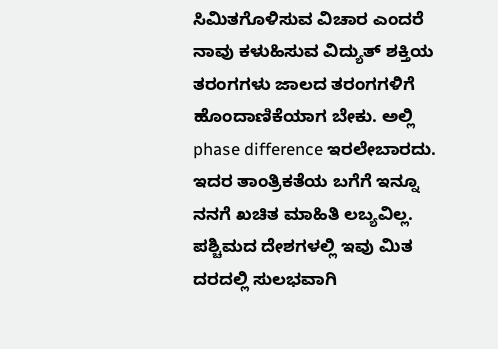ಸಿಮಿತಗೊಳಿಸುವ ವಿಚಾರ ಎಂದರೆ ನಾವು ಕಳುಹಿಸುವ ವಿದ್ಯುತ್ ಶಕ್ತಿಯ ತರಂಗಗಳು ಜಾಲದ ತರಂಗಗಳಿಗೆ ಹೊಂದಾಣಿಕೆಯಾಗ ಬೇಕು. ಅಲ್ಲಿ phase difference ಇರಲೇಬಾರದು. ಇದರ ತಾಂತ್ರಿಕತೆಯ ಬಗೆಗೆ ಇನ್ನೂ ನನಗೆ ಖಚಿತ ಮಾಹಿತಿ ಲಬ್ಯವಿಲ್ಲ. ಪಶ್ಚಿಮದ ದೇಶಗಳಲ್ಲಿ ಇವು ಮಿತ ದರದಲ್ಲಿ ಸುಲಭವಾಗಿ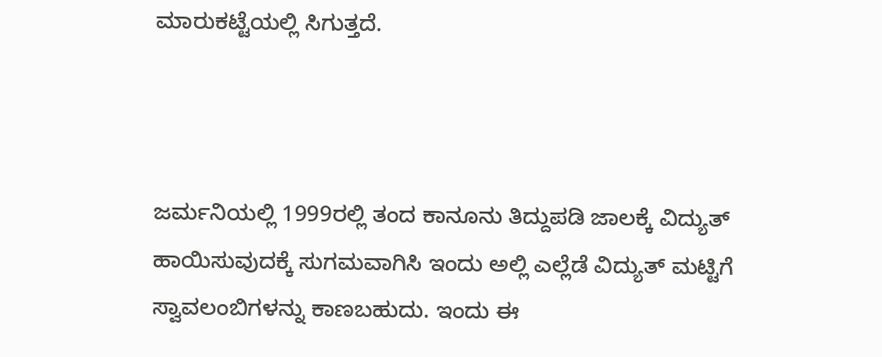ಮಾರುಕಟ್ಟೆಯಲ್ಲಿ ಸಿಗುತ್ತದೆ.



ಜರ್ಮನಿಯಲ್ಲಿ 1999ರಲ್ಲಿ ತಂದ ಕಾನೂನು ತಿದ್ದುಪಡಿ ಜಾಲಕ್ಕೆ ವಿದ್ಯುತ್ ಹಾಯಿಸುವುದಕ್ಕೆ ಸುಗಮವಾಗಿಸಿ ಇಂದು ಅಲ್ಲಿ ಎಲ್ಲೆಡೆ ವಿದ್ಯುತ್ ಮಟ್ಟಿಗೆ ಸ್ವಾವಲಂಬಿಗಳನ್ನು ಕಾಣಬಹುದು. ಇಂದು ಈ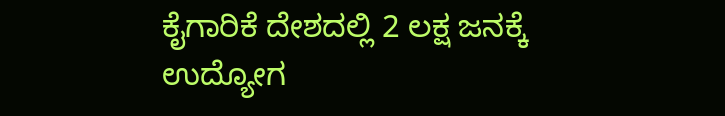ಕೈಗಾರಿಕೆ ದೇಶದಲ್ಲಿ 2 ಲಕ್ಷ ಜನಕ್ಕೆ ಉದ್ಯೋಗ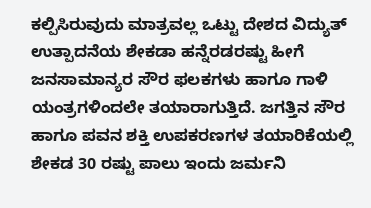ಕಲ್ಪಿಸಿರುವುದು ಮಾತ್ರವಲ್ಲ ಒಟ್ಟು ದೇಶದ ವಿದ್ಯುತ್ ಉತ್ಪಾದನೆಯ ಶೇಕಡಾ ಹನ್ನೆರಡರಷ್ಟು ಹೀಗೆ ಜನಸಾಮಾನ್ಯರ ಸೌರ ಫಲಕಗಳು ಹಾಗೂ ಗಾಳಿ ಯಂತ್ರಗಳಿಂದಲೇ ತಯಾರಾಗುತ್ತಿದೆ. ಜಗತ್ತಿನ ಸೌರ ಹಾಗೂ ಪವನ ಶಕ್ತಿ ಉಪಕರಣಗಳ ತಯಾರಿಕೆಯಲ್ಲಿ ಶೇಕಡ 30 ರಷ್ಟು ಪಾಲು ಇಂದು ಜರ್ಮನಿ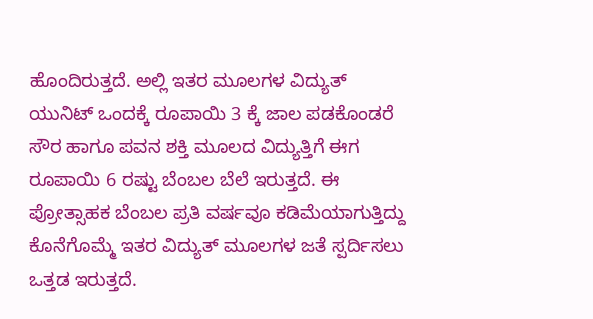ಹೊಂದಿರುತ್ತದೆ. ಅಲ್ಲಿ ಇತರ ಮೂಲಗಳ ವಿದ್ಯುತ್ ಯುನಿಟ್ ಒಂದಕ್ಕೆ ರೂಪಾಯಿ 3 ಕ್ಕೆ ಜಾಲ ಪಡಕೊಂಡರೆ ಸೌರ ಹಾಗೂ ಪವನ ಶಕ್ತಿ ಮೂಲದ ವಿದ್ಯುತ್ತಿಗೆ ಈಗ ರೂಪಾಯಿ 6 ರಷ್ಟು ಬೆಂಬಲ ಬೆಲೆ ಇರುತ್ತದೆ. ಈ ಪ್ರೋತ್ಸಾಹಕ ಬೆಂಬಲ ಪ್ರತಿ ವರ್ಷವೂ ಕಡಿಮೆಯಾಗುತ್ತಿದ್ದು ಕೊನೆಗೊಮ್ಮೆ ಇತರ ವಿದ್ಯುತ್ ಮೂಲಗಳ ಜತೆ ಸ್ಪರ್ದಿಸಲು ಒತ್ತಡ ಇರುತ್ತದೆ.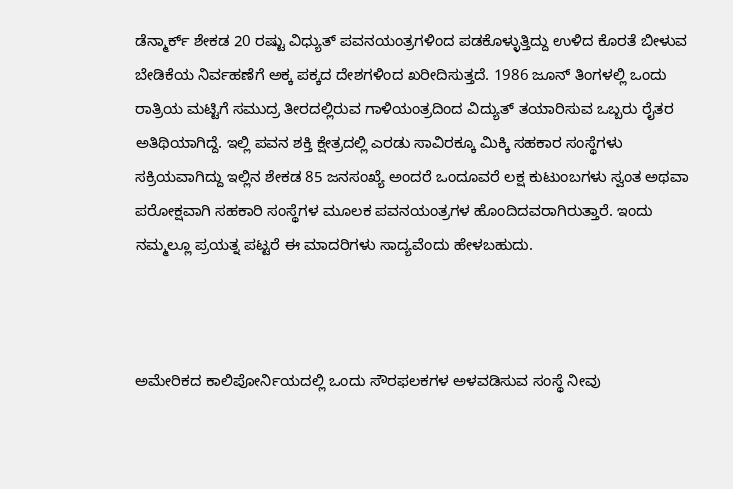ಡೆನ್ಮಾರ್ಕ್ ಶೇಕಡ 20 ರಷ್ಟು ವಿಧ್ಯುತ್ ಪವನಯಂತ್ರಗಳಿಂದ ಪಡಕೊಳ್ಳುತ್ತಿದ್ದು ಉಳಿದ ಕೊರತೆ ಬೀಳುವ ಬೇಡಿಕೆಯ ನಿರ್ವಹಣೆಗೆ ಅಕ್ಕ ಪಕ್ಕದ ದೇಶಗಳಿಂದ ಖರೀದಿಸುತ್ತದೆ. 1986 ಜೂನ್ ತಿಂಗಳಲ್ಲಿ ಒಂದು ರಾತ್ರಿಯ ಮಟ್ಟಿಗೆ ಸಮುದ್ರ ತೀರದಲ್ಲಿರುವ ಗಾಳಿಯಂತ್ರದಿಂದ ವಿದ್ಯುತ್ ತಯಾರಿಸುವ ಒಬ್ಬರು ರೈತರ ಅತಿಥಿಯಾಗಿದ್ದೆ. ಇಲ್ಲಿ ಪವನ ಶಕ್ತಿ ಕ್ಷೇತ್ರದಲ್ಲಿ ಎರಡು ಸಾವಿರಕ್ಕೂ ಮಿಕ್ಕಿ ಸಹಕಾರ ಸಂಸ್ಥೆಗಳು ಸಕ್ರಿಯವಾಗಿದ್ದು ಇಲ್ಲಿನ ಶೇಕಡ 85 ಜನಸಂಖ್ಯೆ ಅಂದರೆ ಒಂದೂವರೆ ಲಕ್ಷ ಕುಟುಂಬಗಳು ಸ್ವಂತ ಅಥವಾ ಪರೋಕ್ಷವಾಗಿ ಸಹಕಾರಿ ಸಂಸ್ಥೆಗಳ ಮೂಲಕ ಪವನಯಂತ್ರಗಳ ಹೊಂದಿದವರಾಗಿರುತ್ತಾರೆ. ಇಂದು ನಮ್ಮಲ್ಲೂ ಪ್ರಯತ್ನ ಪಟ್ಟರೆ ಈ ಮಾದರಿಗಳು ಸಾದ್ಯವೆಂದು ಹೇಳಬಹುದು.



ಅಮೇರಿಕದ ಕಾಲಿಪೋರ್ನಿಯದಲ್ಲಿ ಒಂದು ಸೌರಫಲಕಗಳ ಅಳವಡಿಸುವ ಸಂಸ್ಥೆ ನೀವು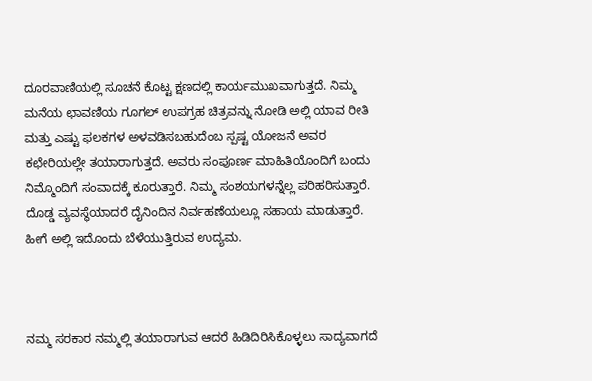ದೂರವಾಣಿಯಲ್ಲಿ ಸೂಚನೆ ಕೊಟ್ಟ ಕ್ಷಣದಲ್ಲಿ ಕಾರ್ಯಮುಖವಾಗುತ್ತದೆ. ನಿಮ್ಮ ಮನೆಯ ಛಾವಣಿಯ ಗೂಗಲ್ ಉಪಗ್ರಹ ಚಿತ್ರವನ್ನು ನೋಡಿ ಅಲ್ಲಿ ಯಾವ ರೀತಿ ಮತ್ತು ಎಷ್ಟು ಫಲಕಗಳ ಅಳವಡಿಸಬಹುದೆಂಬ ಸ್ಪಷ್ಟ ಯೋಜನೆ ಅವರ ಕಛೇರಿಯಲ್ಲೇ ತಯಾರಾಗುತ್ತದೆ. ಅವರು ಸಂಪೂರ್ಣ ಮಾಹಿತಿಯೊಂದಿಗೆ ಬಂದು ನಿಮ್ಮೊಂದಿಗೆ ಸಂವಾದಕ್ಕೆ ಕೂರುತ್ತಾರೆ. ನಿಮ್ಮ ಸಂಶಯಗಳನ್ನೆಲ್ಲ ಪರಿಹರಿಸುತ್ತಾರೆ. ದೊಡ್ಡ ವ್ಯವಸ್ಥೆಯಾದರೆ ದೈನಿಂದಿನ ನಿರ್ವಹಣೆಯಲ್ಲೂ ಸಹಾಯ ಮಾಡುತ್ತಾರೆ. ಹೀಗೆ ಅಲ್ಲಿ ಇದೊಂದು ಬೆಳೆಯುತ್ತಿರುವ ಉದ್ಯಮ.



ನಮ್ಮ ಸರಕಾರ ನಮ್ಮಲ್ಲಿ ತಯಾರಾಗುವ ಆದರೆ ಹಿಡಿದಿರಿಸಿಕೊಳ್ಳಲು ಸಾದ್ಯವಾಗದೆ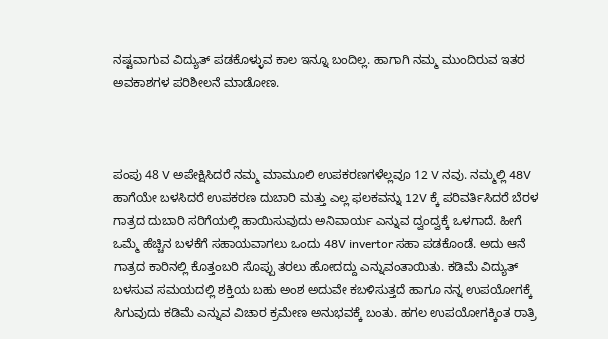ನಷ್ಟವಾಗುವ ವಿದ್ಯುತ್ ಪಡಕೊಳ್ಳುವ ಕಾಲ ಇನ್ನೂ ಬಂದಿಲ್ಲ. ಹಾಗಾಗಿ ನಮ್ಮ ಮುಂದಿರುವ ಇತರ ಅವಕಾಶಗಳ ಪರಿಶೀಲನೆ ಮಾಡೋಣ.



ಪಂಪು 48 V ಅಪೇಕ್ಷಿಸಿದರೆ ನಮ್ಮ ಮಾಮೂಲಿ ಉಪಕರಣಗಳೆಲ್ಲವೂ 12 V ನವು. ನಮ್ಮಲ್ಲಿ 48V ಹಾಗೆಯೇ ಬಳಸಿದರೆ ಉಪಕರಣ ದುಬಾರಿ ಮತ್ತು ಎಲ್ಲ ಫಲಕವನ್ನು 12V ಕ್ಕೆ ಪರಿವರ್ತಿಸಿದರೆ ಬೆರಳ ಗಾತ್ರದ ದುಬಾರಿ ಸರಿಗೆಯಲ್ಲಿ ಹಾಯಿಸುವುದು ಅನಿವಾರ್ಯ ಎನ್ನುವ ದ್ವಂದ್ವಕ್ಕೆ ಒಳಗಾದೆ. ಹೀಗೆ ಒಮ್ಮೆ ಹೆಚ್ಚಿನ ಬಳಕೆಗೆ ಸಹಾಯವಾಗಲು ಒಂದು 48V invertor ಸಹಾ ಪಡಕೊಂಡೆ. ಅದು ಆನೆ ಗಾತ್ರದ ಕಾರಿನಲ್ಲಿ ಕೊತ್ತಂಬರಿ ಸೊಪ್ಪು ತರಲು ಹೋದದ್ದು ಎನ್ನುವಂತಾಯಿತು. ಕಡಿಮೆ ವಿದ್ಯುತ್ ಬಳಸುವ ಸಮಯದಲ್ಲಿ ಶಕ್ತಿಯ ಬಹು ಅಂಶ ಅದುವೇ ಕಬಳಿಸುತ್ತದೆ ಹಾಗೂ ನನ್ನ ಉಪಯೋಗಕ್ಕೆ ಸಿಗುವುದು ಕಡಿಮೆ ಎನ್ನುವ ವಿಚಾರ ಕ್ರಮೇಣ ಅನುಭವಕ್ಕೆ ಬಂತು. ಹಗಲ ಉಪಯೋಗಕ್ಕಿಂತ ರಾತ್ರಿ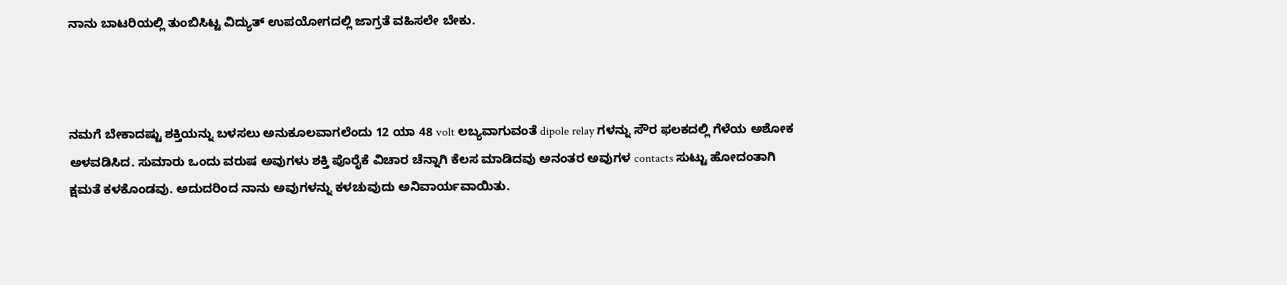ನಾನು ಬಾಟರಿಯಲ್ಲಿ ತುಂಬಿಸಿಟ್ಟ ವಿದ್ಯುತ್ ಉಪಯೋಗದಲ್ಲಿ ಜಾಗ್ರತೆ ವಹಿಸಲೇ ಬೇಕು.



ನಮಗೆ ಬೇಕಾದಷ್ಟು ಶಕ್ತಿಯನ್ನು ಬಳಸಲು ಅನುಕೂಲವಾಗಲೆಂದು 12 ಯಾ 48 volt ಲಬ್ಯವಾಗುವಂತೆ dipole relay ಗಳನ್ನು ಸೌರ ಫಲಕದಲ್ಲಿ ಗೆಳೆಯ ಅಶೋಕ ಅಳವಡಿಸಿದ. ಸುಮಾರು ಒಂದು ವರುಷ ಅವುಗಳು ಶಕ್ತಿ ಪೊರೈಕೆ ವಿಚಾರ ಚೆನ್ನಾಗಿ ಕೆಲಸ ಮಾಡಿದವು ಅನಂತರ ಅವುಗಳ contacts ಸುಟ್ಟು ಹೋದಂತಾಗಿ ಕ್ಷಮತೆ ಕಳಕೊಂಡವು. ಅದುದರಿಂದ ನಾನು ಅವುಗಳನ್ನು ಕಳಚುವುದು ಅನಿವಾರ್ಯವಾಯಿತು.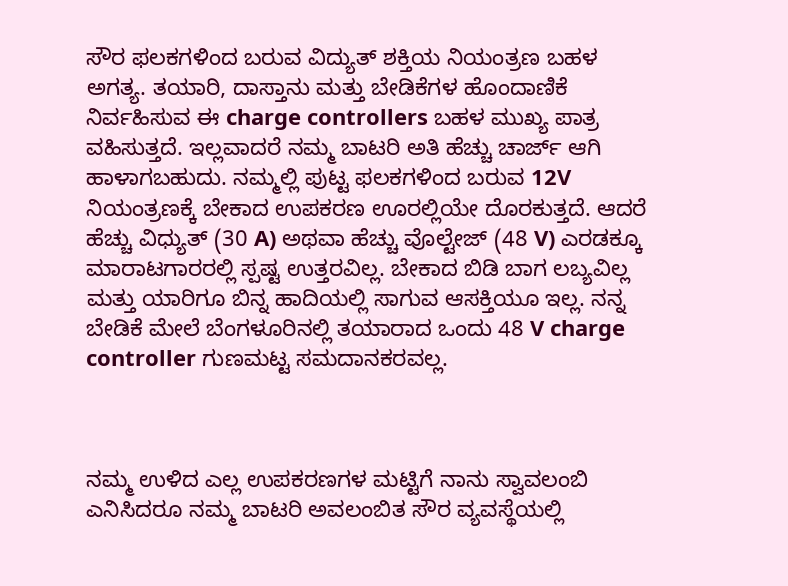ಸೌರ ಫಲಕಗಳಿಂದ ಬರುವ ವಿದ್ಯುತ್ ಶಕ್ತಿಯ ನಿಯಂತ್ರಣ ಬಹಳ ಅಗತ್ಯ. ತಯಾರಿ, ದಾಸ್ತಾನು ಮತ್ತು ಬೇಡಿಕೆಗಳ ಹೊಂದಾಣಿಕೆ ನಿರ್ವಹಿಸುವ ಈ charge controllers ಬಹಳ ಮುಖ್ಯ ಪಾತ್ರ ವಹಿಸುತ್ತದೆ. ಇಲ್ಲವಾದರೆ ನಮ್ಮ ಬಾಟರಿ ಅತಿ ಹೆಚ್ಚು ಚಾರ್ಜ್ ಆಗಿ ಹಾಳಾಗಬಹುದು. ನಮ್ಮಲ್ಲಿ ಪುಟ್ಟ ಫಲಕಗಳಿಂದ ಬರುವ 12V ನಿಯಂತ್ರಣಕ್ಕೆ ಬೇಕಾದ ಉಪಕರಣ ಊರಲ್ಲಿಯೇ ದೊರಕುತ್ತದೆ. ಆದರೆ ಹೆಚ್ಚು ವಿಧ್ಯುತ್ (30 A) ಅಥವಾ ಹೆಚ್ಚು ವೊಲ್ಟೇಜ್ (48 V) ಎರಡಕ್ಕೂ ಮಾರಾಟಗಾರರಲ್ಲಿ ಸ್ಪಷ್ಟ ಉತ್ತರವಿಲ್ಲ. ಬೇಕಾದ ಬಿಡಿ ಬಾಗ ಲಬ್ಯವಿಲ್ಲ ಮತ್ತು ಯಾರಿಗೂ ಬಿನ್ನ ಹಾದಿಯಲ್ಲಿ ಸಾಗುವ ಆಸಕ್ತಿಯೂ ಇಲ್ಲ. ನನ್ನ ಬೇಡಿಕೆ ಮೇಲೆ ಬೆಂಗಳೂರಿನಲ್ಲಿ ತಯಾರಾದ ಒಂದು 48 V charge controller ಗುಣಮಟ್ಟ ಸಮದಾನಕರವಲ್ಲ.



ನಮ್ಮ ಉಳಿದ ಎಲ್ಲ ಉಪಕರಣಗಳ ಮಟ್ಟಿಗೆ ನಾನು ಸ್ವಾವಲಂಬಿ ಎನಿಸಿದರೂ ನಮ್ಮ ಬಾಟರಿ ಅವಲಂಬಿತ ಸೌರ ವ್ಯವಸ್ಥೆಯಲ್ಲಿ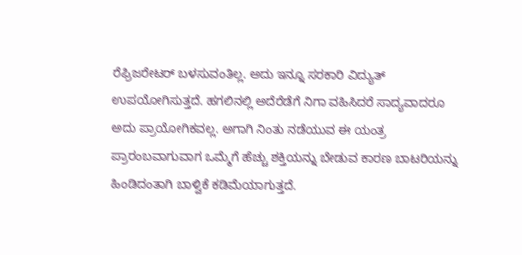ರೆಫ್ರಿಜರೇಟರ್ ಬಳಸುವಂತಿಲ್ಲ. ಅದು ಇನ್ನೂ ಸರಕಾರಿ ವಿದ್ಯುತ್ ಉಪಯೋಗಿಸುತ್ತದೆ. ಹಗಲಿನಲ್ಲಿ ಅದೆರೆಡೆಗೆ ನಿಗಾ ವಹಿಸಿದರೆ ಸಾದ್ಯವಾದರೂ ಅದು ಪ್ರಾಯೋಗಿಕವಲ್ಲ. ಅಗಾಗಿ ನಿಂತು ನಡೆಯುವ ಈ ಯಂತ್ರ ಪ್ರಾರಂಬವಾಗುವಾಗ ಒಮ್ಮೆಗೆ ಹೆಚ್ಚು ಶಕ್ತಿಯನ್ನು ಬೇಡುವ ಕಾರಣ ಬಾಟರಿಯನ್ನು ಹಿಂಡಿದಂತಾಗಿ ಬಾಳ್ವಿಕೆ ಕಡಿಮೆಯಾಗುತ್ತದೆ.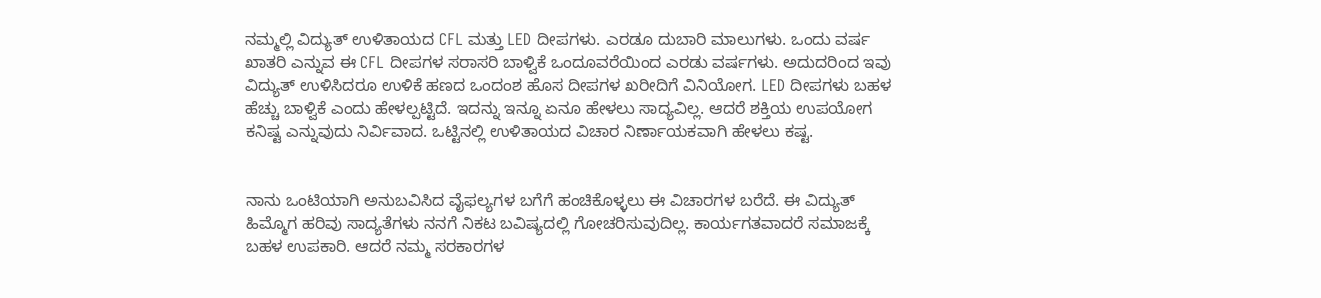ನಮ್ಮಲ್ಲಿ ವಿದ್ಯುತ್ ಉಳಿತಾಯದ CFL ಮತ್ತು LED ದೀಪಗಳು. ಎರಡೂ ದುಬಾರಿ ಮಾಲುಗಳು. ಒಂದು ವರ್ಷ ಖಾತರಿ ಎನ್ನುವ ಈ CFL ದೀಪಗಳ ಸರಾಸರಿ ಬಾಳ್ವಿಕೆ ಒಂದೂವರೆಯಿಂದ ಎರಡು ವರ್ಷಗಳು. ಅದುದರಿಂದ ಇವು ವಿದ್ಯುತ್ ಉಳಿಸಿದರೂ ಉಳಿಕೆ ಹಣದ ಒಂದಂಶ ಹೊಸ ದೀಪಗಳ ಖರೀದಿಗೆ ವಿನಿಯೋಗ. LED ದೀಪಗಳು ಬಹಳ ಹೆಚ್ಚು ಬಾಳ್ವಿಕೆ ಎಂದು ಹೇಳಲ್ಪಟ್ಟಿದೆ. ಇದನ್ನು ಇನ್ನೂ ಏನೂ ಹೇಳಲು ಸಾದ್ಯವಿಲ್ಲ. ಆದರೆ ಶಕ್ತಿಯ ಉಪಯೋಗ ಕನಿಷ್ಟ ಎನ್ನುವುದು ನಿರ್ವಿವಾದ. ಒಟ್ಟಿನಲ್ಲಿ ಉಳಿತಾಯದ ವಿಚಾರ ನಿರ್ಣಾಯಕವಾಗಿ ಹೇಳಲು ಕಷ್ಟ.


ನಾನು ಒಂಟಿಯಾಗಿ ಅನುಬವಿಸಿದ ವೈಫಲ್ಯಗಳ ಬಗೆಗೆ ಹಂಚಿಕೊಳ್ಳಲು ಈ ವಿಚಾರಗಳ ಬರೆದೆ. ಈ ವಿದ್ಯುತ್ ಹಿಮ್ಮೊಗ ಹರಿವು ಸಾದ್ಯತೆಗಳು ನನಗೆ ನಿಕಟ ಬವಿಷ್ಯದಲ್ಲಿ ಗೋಚರಿಸುವುದಿಲ್ಲ. ಕಾರ್ಯಗತವಾದರೆ ಸಮಾಜಕ್ಕೆ ಬಹಳ ಉಪಕಾರಿ. ಆದರೆ ನಮ್ಮ ಸರಕಾರಗಳ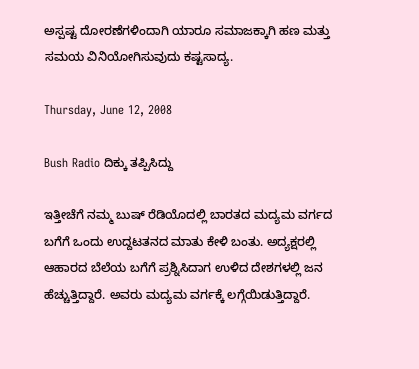ಅಸ್ಪಷ್ಟ ದೋರಣೆಗಳಿಂದಾಗಿ ಯಾರೂ ಸಮಾಜಕ್ಕಾಗಿ ಹಣ ಮತ್ತು ಸಮಯ ವಿನಿಯೋಗಿಸುವುದು ಕಷ್ಟಸಾದ್ಯ.

Thursday, June 12, 2008

Bush Radio ದಿಕ್ಕು ತಪ್ಪಿಸಿದ್ದು

ಇತ್ತೀಚೆಗೆ ನಮ್ಮ ಬುಷ್ ರೆಡಿಯೊದಲ್ಲಿ ಬಾರತದ ಮದ್ಯಮ ವರ್ಗದ ಬಗೆಗೆ ಒಂದು ಉದ್ದಟತನದ ಮಾತು ಕೇಳಿ ಬಂತು. ಅದ್ಯಕ್ಷರಲ್ಲಿ ಆಹಾರದ ಬೆಲೆಯ ಬಗೆಗೆ ಪ್ರಶ್ನಿಸಿದಾಗ ಉಳಿದ ದೇಶಗಳಲ್ಲಿ ಜನ ಹೆಚ್ಚುತ್ತಿದ್ದಾರೆ. ಅವರು ಮದ್ಯಮ ವರ್ಗಕ್ಕೆ ಲಗ್ಗೆಯಿಡುತ್ತಿದ್ದಾರೆ.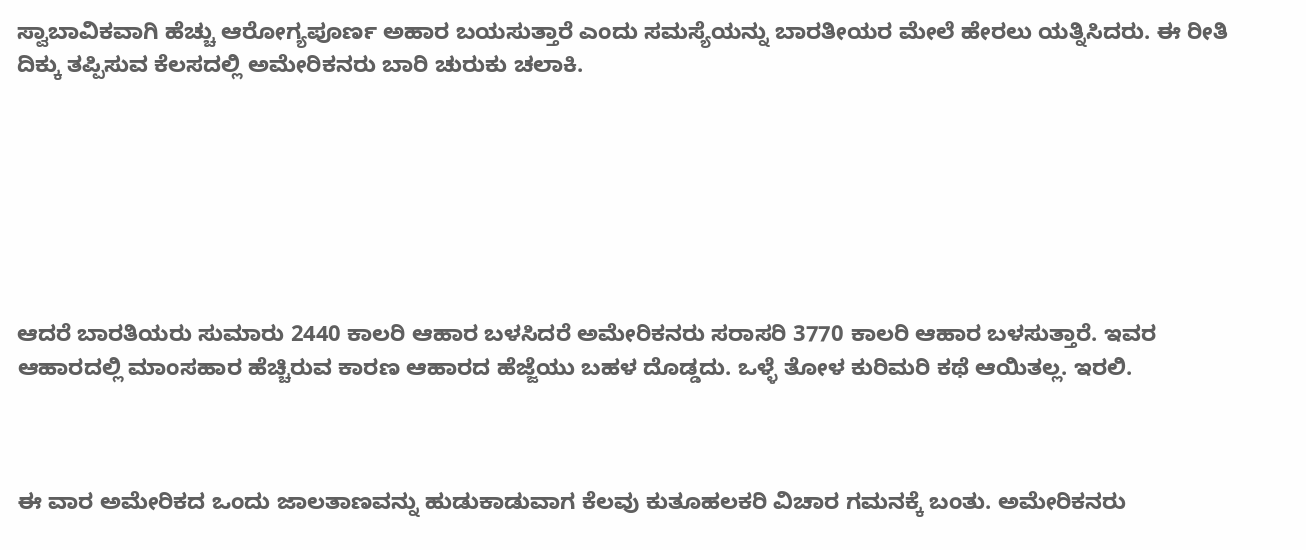ಸ್ವಾಬಾವಿಕವಾಗಿ ಹೆಚ್ಚು ಆರೋಗ್ಯಪೂರ್ಣ ಅಹಾರ ಬಯಸುತ್ತಾರೆ ಎಂದು ಸಮಸ್ಯೆಯನ್ನು ಬಾರತೀಯರ ಮೇಲೆ ಹೇರಲು ಯತ್ನಿಸಿದರು. ಈ ರೀತಿ ದಿಕ್ಕು ತಪ್ಪಿಸುವ ಕೆಲಸದಲ್ಲಿ ಅಮೇರಿಕನರು ಬಾರಿ ಚುರುಕು ಚಲಾಕಿ.







ಆದರೆ ಬಾರತಿಯರು ಸುಮಾರು 2440 ಕಾಲರಿ ಆಹಾರ ಬಳಸಿದರೆ ಅಮೇರಿಕನರು ಸರಾಸರಿ 3770 ಕಾಲರಿ ಆಹಾರ ಬಳಸುತ್ತಾರೆ. ಇವರ ಆಹಾರದಲ್ಲಿ ಮಾಂಸಹಾರ ಹೆಚ್ಚಿರುವ ಕಾರಣ ಆಹಾರದ ಹೆಜ್ಜೆಯು ಬಹಳ ದೊಡ್ಡದು. ಒಳ್ಳೆ ತೋಳ ಕುರಿಮರಿ ಕಥೆ ಆಯಿತಲ್ಲ. ಇರಲಿ.



ಈ ವಾರ ಅಮೇರಿಕದ ಒಂದು ಜಾಲತಾಣವನ್ನು ಹುಡುಕಾಡುವಾಗ ಕೆಲವು ಕುತೂಹಲಕರಿ ವಿಚಾರ ಗಮನಕ್ಕೆ ಬಂತು. ಅಮೇರಿಕನರು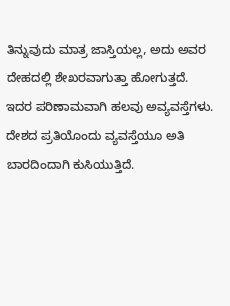ತಿನ್ನುವುದು ಮಾತ್ರ ಜಾಸ್ತಿಯಲ್ಲ, ಅದು ಅವರ ದೇಹದಲ್ಲಿ ಶೇಖರವಾಗುತ್ತಾ ಹೋಗುತ್ತದೆ. ಇದರ ಪರಿಣಾಮವಾಗಿ ಹಲವು ಅವ್ಯವಸ್ತೆಗಳು. ದೇಶದ ಪ್ರತಿಯೊಂದು ವ್ಯವಸ್ತೆಯೂ ಅತಿ ಬಾರದಿಂದಾಗಿ ಕುಸಿಯುತ್ತಿದೆ.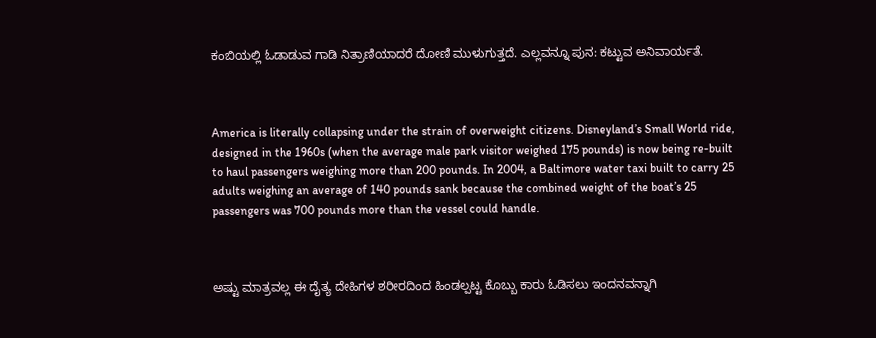ಕಂಬಿಯಲ್ಲಿ ಓಡಾಡುವ ಗಾಡಿ ನಿತ್ರಾಣಿಯಾದರೆ ದೋಣಿ ಮುಳುಗುತ್ತದೆ. ಎಲ್ಲವನ್ನೂ ಪುನ: ಕಟ್ಟುವ ಅನಿವಾರ್ಯತೆ.



America is literally collapsing under the strain of overweight citizens. Disneyland’s Small World ride, designed in the 1960s (when the average male park visitor weighed 175 pounds) is now being re-built to haul passengers weighing more than 200 pounds. In 2004, a Baltimore water taxi built to carry 25 adults weighing an average of 140 pounds sank because the combined weight of the boat’s 25 passengers was 700 pounds more than the vessel could handle.



ಅಷ್ಟು ಮಾತ್ರವಲ್ಲ ಈ ದೈತ್ಯ ದೇಹಿಗಳ ಶರೀರದಿಂದ ಹಿಂಡಲ್ಪಟ್ಟ ಕೊಬ್ಬು ಕಾರು ಓಡಿಸಲು ಇಂದನವನ್ನಾಗಿ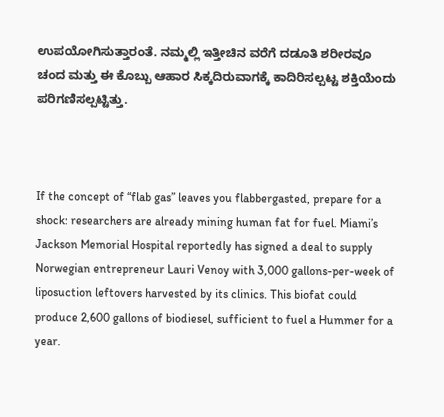ಉಪಯೋಗಿಸುತ್ತಾರಂತೆ. ನಮ್ಮಲ್ಲಿ ಇತ್ತೀಚಿನ ವರೆಗೆ ದಡೂತಿ ಶರೀರವೂ ಚಂದ ಮತ್ತು ಈ ಕೊಬ್ಬು ಆಹಾರ ಸಿಕ್ಕದಿರುವಾಗಕ್ಕೆ ಕಾದಿರಿಸಲ್ಪಟ್ಟ ಶಕ್ತಿಯೆಂದು ಪರಿಗಣಿಸಲ್ಪಟ್ಟಿತ್ತು.



If the concept of “flab gas” leaves you flabbergasted, prepare for a shock: researchers are already mining human fat for fuel. Miami’s Jackson Memorial Hospital reportedly has signed a deal to supply Norwegian entrepreneur Lauri Venoy with 3,000 gallons-per-week of liposuction leftovers harvested by its clinics. This biofat could produce 2,600 gallons of biodiesel, sufficient to fuel a Hummer for a year.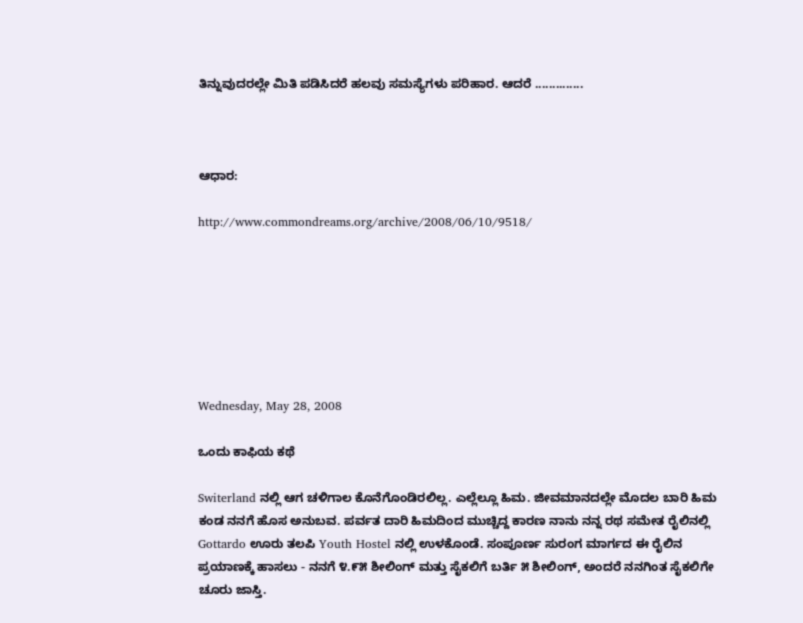ತಿನ್ನುವುದರಲ್ಲೇ ಮಿತಿ ಪಡಿಸಿದರೆ ಹಲವು ಸಮಸ್ಯೆಗಳು ಪರಿಹಾರ. ಆದರೆ ..............



ಆಧಾರ:

http://www.commondreams.org/archive/2008/06/10/9518/







Wednesday, May 28, 2008

ಒಂದು ಕಾಫಿಯ ಕಥೆ

Switerland ನಲ್ಲಿ ಆಗ ಚಳಿಗಾಲ ಕೊನೆಗೊಂಡಿರಲಿಲ್ಲ. ಎಲ್ಲೆಲ್ಲೂ ಹಿಮ. ಜೀವಮಾನದಲ್ಲೇ ಮೊದಲ ಬಾರಿ ಹಿಮ ಕಂಡ ನನಗೆ ಹೊಸ ಅನುಬವ. ಪರ್ವತ ದಾರಿ ಹಿಮದಿಂದ ಮುಚ್ಚಿದ್ದ ಕಾರಣ ನಾನು ನನ್ನ ರಥ ಸಮೇತ ರೈಲಿನಲ್ಲಿ Gottardo ಊರು ತಲಪಿ Youth Hostel ನಲ್ಲಿ ಉಳಕೊಂಡೆ. ಸಂಪೂರ್ಣ ಸುರಂಗ ಮಾರ್ಗದ ಈ ರೈಲಿನ ಪ್ರಯಾಣಕ್ಕೆ ಹಾಸಲು - ನನಗೆ ೪.೯೫ ಶೀಲಿಂಗ್ ಮತ್ತು ಸೈಕಲಿಗೆ ಬರ್ತಿ ೫ ಶೀಲಿಂಗ್, ಅಂದರೆ ನನಗಿಂತ ಸೈಕಲಿಗೇ ಚೂರು ಜಾಸ್ತಿ.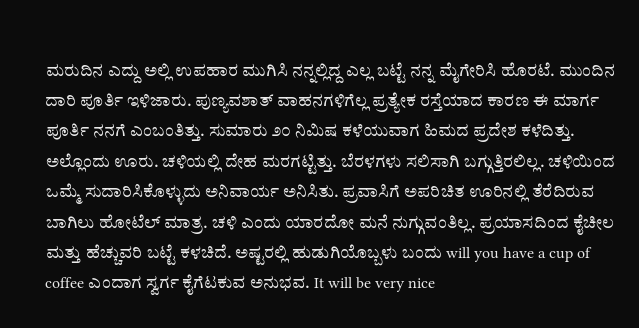ಮರುದಿನ ಎದ್ದು ಅಲ್ಲಿ ಉಪಹಾರ ಮುಗಿಸಿ ನನ್ನಲ್ಲಿದ್ದ ಎಲ್ಲ ಬಟ್ಟೆ ನನ್ನ ಮೈಗೇರಿಸಿ ಹೊರಟೆ. ಮುಂದಿನ ದಾರಿ ಪೂರ್ತಿ ಇಳಿಜಾರು. ಪುಣ್ಯವಶಾತ್ ವಾಹನಗಳಿಗೆಲ್ಲ ಪ್ರತ್ಯೇಕ ರಸ್ತೆಯಾದ ಕಾರಣ ಈ ಮಾರ್ಗ ಪೂರ್ತಿ ನನಗೆ ಎಂಬಂತಿತ್ತು. ಸುಮಾರು ೨೦ ನಿಮಿಷ ಕಳೆಯುವಾಗ ಹಿಮದ ಪ್ರದೇಶ ಕಳೆದಿತ್ತು. ಅಲ್ಲೊಂದು ಊರು. ಚಳಿಯಲ್ಲಿ ದೇಹ ಮರಗಟ್ಟಿತ್ತು. ಬೆರಳಗಳು ಸಲಿಸಾಗಿ ಬಗ್ಗುತ್ತಿರಲಿಲ್ಲ. ಚಳಿಯಿಂದ ಒಮ್ಮೆ ಸುದಾರಿಸಿಕೊಳ್ಳುದು ಅನಿವಾರ್ಯ ಅನಿಸಿತು. ಪ್ರವಾಸಿಗೆ ಅಪರಿಚಿತ ಊರಿನಲ್ಲಿ ತೆರೆದಿರುವ ಬಾಗಿಲು ಹೋಟೆಲ್ ಮಾತ್ರ. ಚಳಿ ಎಂದು ಯಾರದೋ ಮನೆ ನುಗ್ಗುವಂತಿಲ್ಲ. ಪ್ರಯಾಸದಿಂದ ಕೈಚೀಲ ಮತ್ತು ಹೆಚ್ಚುವರಿ ಬಟ್ಟೆ ಕಳಚಿದೆ. ಅಷ್ಟರಲ್ಲಿ ಹುಡುಗಿಯೊಬ್ಬಳು ಬಂದು will you have a cup of coffee ಎಂದಾಗ ಸ್ವರ್ಗ ಕೈಗೆಟಕುವ ಅನುಭವ. It will be very nice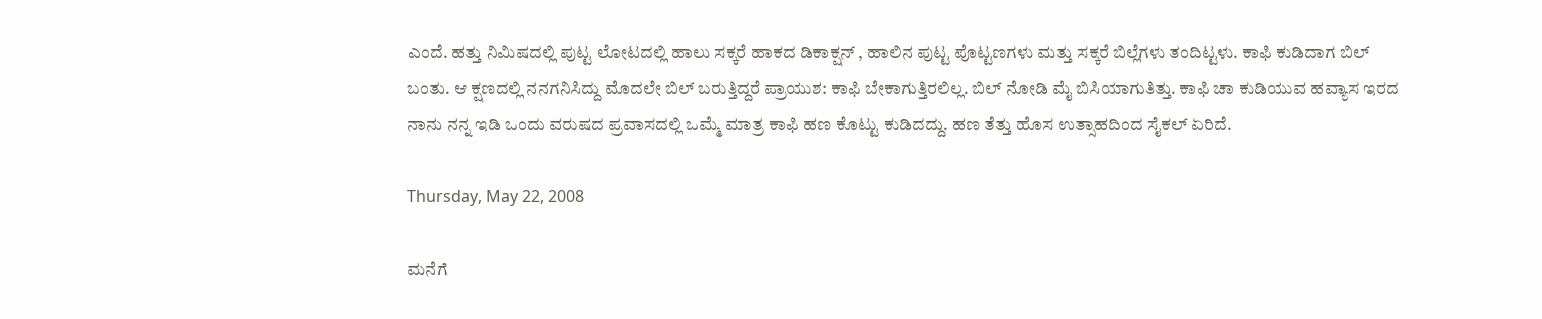ಎಂದೆ. ಹತ್ತು ನಿಮಿಷದಲ್ಲಿ ಪುಟ್ಟ ಲೋಟದಲ್ಲಿ ಹಾಲು ಸಕ್ಕರೆ ಹಾಕದ ಡಿಕಾಕ್ಷನ್ , ಹಾಲಿನ ಪುಟ್ಟ ಪೊಟ್ಟಣಗಳು ಮತ್ತು ಸಕ್ಕರೆ ಬಿಲ್ಲೆಗಳು ತಂದಿಟ್ಟಳು. ಕಾಫಿ ಕುಡಿದಾಗ ಬಿಲ್ ಬಂತು. ಆ ಕ್ಷಣದಲ್ಲಿ ನನಗನಿಸಿದ್ದು ಮೊದಲೇ ಬಿಲ್ ಬರುತ್ತಿದ್ದರೆ ಪ್ರಾಯುಶ: ಕಾಫಿ ಬೇಕಾಗುತ್ತಿರಲಿಲ್ಲ. ಬಿಲ್ ನೋಡಿ ಮೈ ಬಿಸಿಯಾಗುತಿತ್ತು. ಕಾಫಿ ಚಾ ಕುಡಿಯುವ ಹವ್ಯಾಸ ಇರದ ನಾನು ನನ್ನ ಇಡಿ ಒಂದು ವರುಷದ ಪ್ರವಾಸದಲ್ಲಿ ಒಮ್ಮೆ ಮಾತ್ರ ಕಾಫಿ ಹಣ ಕೊಟ್ಟು ಕುಡಿದದ್ದು. ಹಣ ತೆತ್ತು ಹೊಸ ಉತ್ಸಾಹದಿಂದ ಸೈಕಲ್ ಏರಿದೆ.

Thursday, May 22, 2008

ಮನೆಗೆ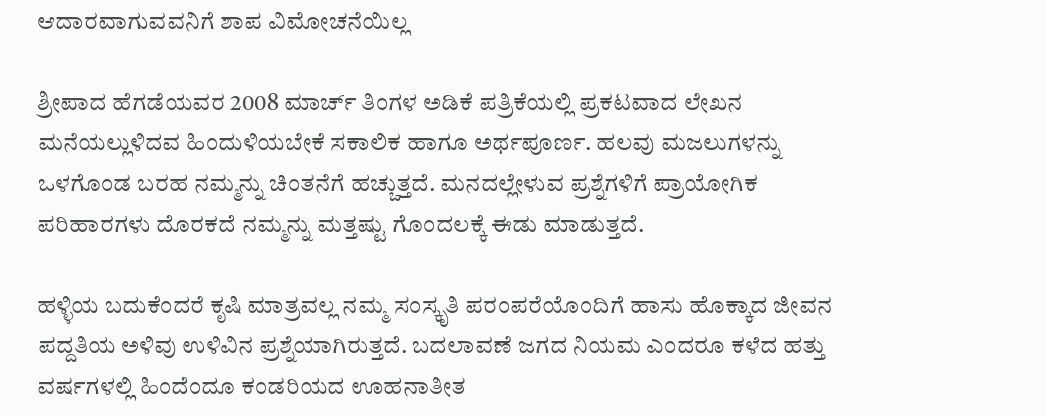ಆದಾರವಾಗುವವನಿಗೆ ಶಾಪ ವಿಮೋಚನೆಯಿಲ್ಲ

ಶ್ರೀಪಾದ ಹೆಗಡೆಯವರ 2008 ಮಾರ್ಚ್ ತಿಂಗಳ ಅಡಿಕೆ ಪತ್ರಿಕೆಯಲ್ಲಿ ಪ್ರಕಟವಾದ ಲೇಖನ ಮನೆಯಲ್ಲುಳಿದವ ಹಿಂದುಳಿಯಬೇಕೆ ಸಕಾಲಿಕ ಹಾಗೂ ಅರ್ಥಪೂರ್ಣ. ಹಲವು ಮಜಲುಗಳನ್ನು ಒಳಗೊಂಡ ಬರಹ ನಮ್ಮನ್ನು ಚಿಂತನೆಗೆ ಹಚ್ಚುತ್ತದೆ. ಮನದಲ್ಲೇಳುವ ಪ್ರಶ್ನೆಗಳಿಗೆ ಪ್ರಾಯೋಗಿಕ ಪರಿಹಾರಗಳು ದೊರಕದೆ ನಮ್ಮನ್ನು ಮತ್ತಷ್ಟು ಗೊಂದಲಕ್ಕೆ ಈಡು ಮಾಡುತ್ತದೆ.

ಹಳ್ಳಿಯ ಬದುಕೆಂದರೆ ಕೃಷಿ ಮಾತ್ರವಲ್ಲ ನಮ್ಮ ಸಂಸ್ಕೃತಿ ಪರಂಪರೆಯೊಂದಿಗೆ ಹಾಸು ಹೊಕ್ಕಾದ ಜೀವನ ಪದ್ದತಿಯ ಅಳಿವು ಉಳಿವಿನ ಪ್ರಶ್ನೆಯಾಗಿರುತ್ತದೆ. ಬದಲಾವಣೆ ಜಗದ ನಿಯಮ ಎಂದರೂ ಕಳೆದ ಹತ್ತು ವರ್ಷಗಳಲ್ಲಿ ಹಿಂದೆಂದೂ ಕಂಡರಿಯದ ಊಹನಾತೀತ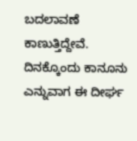ಬದಲಾವಣೆ ಕಾಣುತ್ತಿದ್ದೇವೆ. ದಿನಕ್ಕೊಂದು ಕಾನೂನು ಎನ್ನುವಾಗ ಈ ದೀರ್ಘ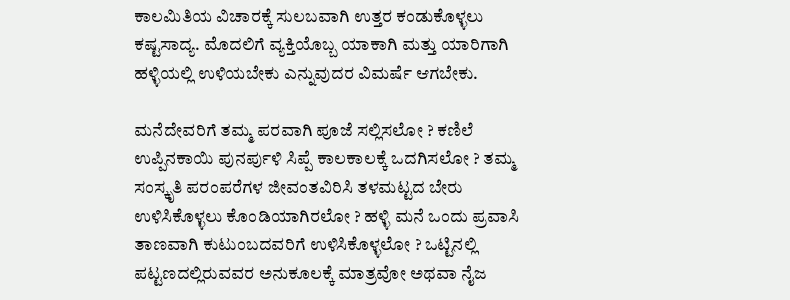ಕಾಲಮಿತಿಯ ವಿಚಾರಕ್ಕೆ ಸುಲಬವಾಗಿ ಉತ್ತರ ಕಂಡುಕೊಳ್ಳಲು ಕಷ್ಟಸಾದ್ಯ. ಮೊದಲಿಗೆ ವ್ಯಕ್ತಿಯೊಬ್ಬ ಯಾಕಾಗಿ ಮತ್ತು ಯಾರಿಗಾಗಿ ಹಳ್ಳಿಯಲ್ಲಿ ಉಳಿಯಬೇಕು ಎನ್ನುವುದರ ವಿಮರ್ಷೆ ಆಗಬೇಕು.

ಮನೆದೇವರಿಗೆ ತಮ್ಮ ಪರವಾಗಿ ಪೂಜೆ ಸಲ್ಲಿಸಲೋ ? ಕಣಿಲೆ ಉಪ್ಪಿನಕಾಯಿ ಪುನರ್ಪುಳಿ ಸಿಪ್ಪೆ ಕಾಲಕಾಲಕ್ಕೆ ಒದಗಿಸಲೋ ? ತಮ್ಮ ಸಂಸ್ಕೃತಿ ಪರಂಪರೆಗಳ ಜೀವಂತವಿರಿಸಿ ತಳಮಟ್ಟದ ಬೇರು ಉಳಿಸಿಕೊಳ್ಳಲು ಕೊಂಡಿಯಾಗಿರಲೋ ? ಹಳ್ಳಿ ಮನೆ ಒಂದು ಪ್ರವಾಸಿ ತಾಣವಾಗಿ ಕುಟುಂಬದವರಿಗೆ ಉಳಿಸಿಕೊಳ್ಳಲೋ ? ಒಟ್ಟಿನಲ್ಲಿ ಪಟ್ಟಣದಲ್ಲಿರುವವರ ಅನುಕೂಲಕ್ಕೆ ಮಾತ್ರವೋ ಅಥವಾ ನೈಜ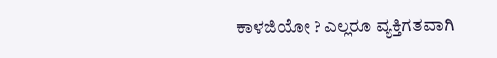ಕಾಳಜಿಯೋ ? ಎಲ್ಲರೂ ವ್ಯಕ್ತಿಗತವಾಗಿ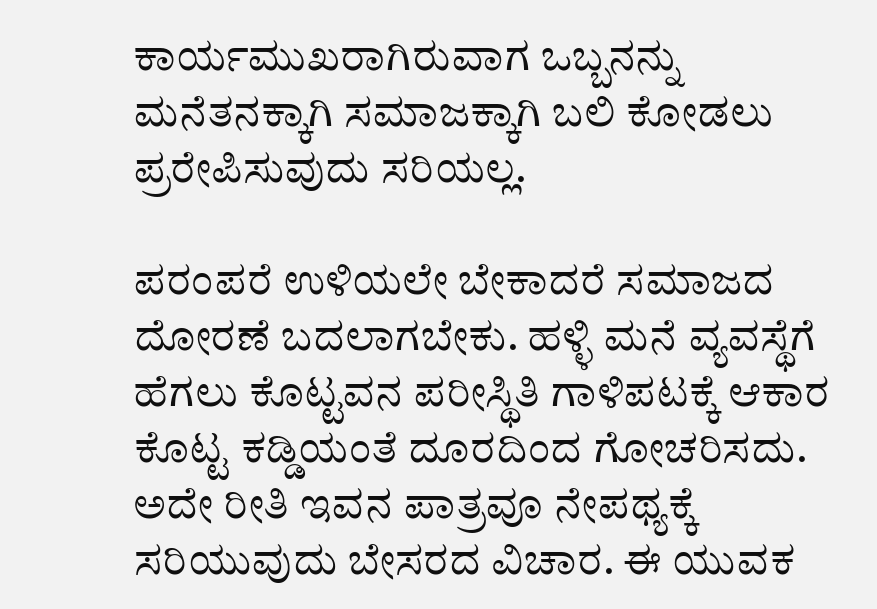ಕಾರ್ಯಮುಖರಾಗಿರುವಾಗ ಒಬ್ಬನನ್ನು ಮನೆತನಕ್ಕಾಗಿ ಸಮಾಜಕ್ಕಾಗಿ ಬಲಿ ಕೋಡಲು ಪ್ರರೇಪಿಸುವುದು ಸರಿಯಲ್ಲ.

ಪರಂಪರೆ ಉಳಿಯಲೇ ಬೇಕಾದರೆ ಸಮಾಜದ ದೋರಣೆ ಬದಲಾಗಬೇಕು. ಹಳ್ಳಿ ಮನೆ ವ್ಯವಸ್ಥೆಗೆ ಹೆಗಲು ಕೊಟ್ಟವನ ಪರೀಸ್ಥಿತಿ ಗಾಳಿಪಟಕ್ಕೆ ಆಕಾರ ಕೊಟ್ಟ ಕಡ್ಡಿಯಂತೆ ದೂರದಿಂದ ಗೋಚರಿಸದು. ಅದೇ ರೀತಿ ಇವನ ಪಾತ್ರವೂ ನೇಪಥ್ಯಕ್ಕೆ ಸರಿಯುವುದು ಬೇಸರದ ವಿಚಾರ. ಈ ಯುವಕ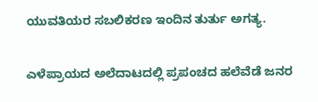ಯುವತಿಯರ ಸಬಲಿಕರಣ ಇಂದಿನ ತುರ್ತು ಅಗತ್ಯ.

ಎಳೆಪ್ರಾಯದ ಅಲೆದಾಟದಲ್ಲಿ ಪ್ರಪಂಚದ ಹಲೆವೆಡೆ ಜನರ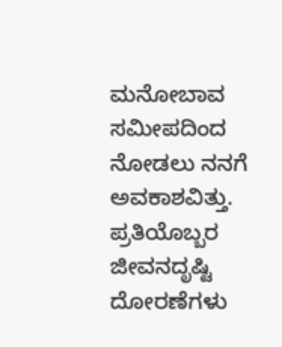ಮನೋಬಾವ ಸಮೀಪದಿಂದ ನೋಡಲು ನನಗೆ ಅವಕಾಶವಿತ್ತು. ಪ್ರತಿಯೊಬ್ಬರ ಜೀವನದೃಷ್ಟಿ ದೋರಣೆಗಳು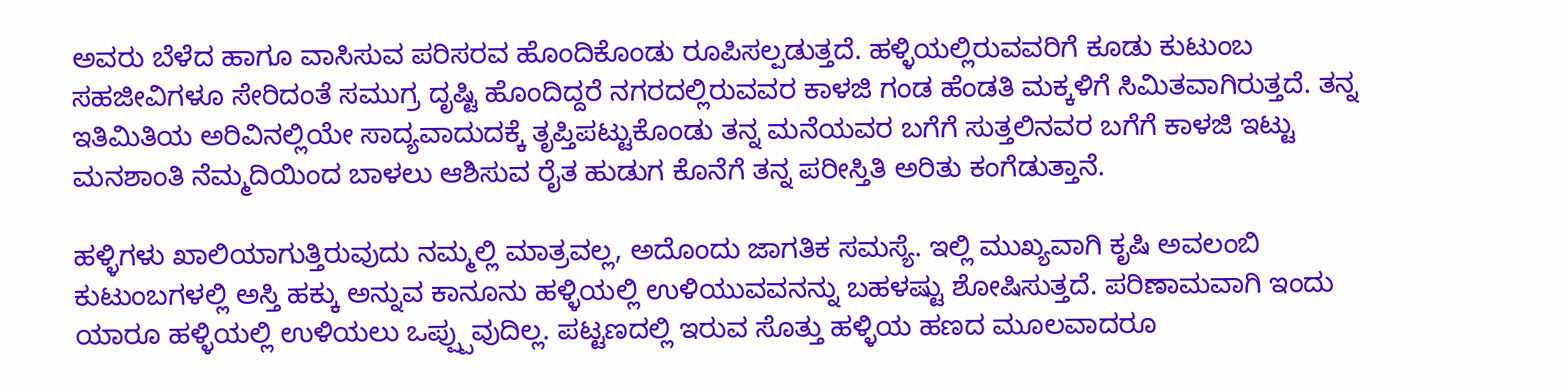ಅವರು ಬೆಳೆದ ಹಾಗೂ ವಾಸಿಸುವ ಪರಿಸರವ ಹೊಂದಿಕೊಂಡು ರೂಪಿಸಲ್ಪಡುತ್ತದೆ. ಹಳ್ಳಿಯಲ್ಲಿರುವವರಿಗೆ ಕೂಡು ಕುಟುಂಬ ಸಹಜೀವಿಗಳೂ ಸೇರಿದಂತೆ ಸಮುಗ್ರ ದೃಷ್ಟಿ ಹೊಂದಿದ್ದರೆ ನಗರದಲ್ಲಿರುವವರ ಕಾಳಜಿ ಗಂಡ ಹೆಂಡತಿ ಮಕ್ಕಳಿಗೆ ಸಿಮಿತವಾಗಿರುತ್ತದೆ. ತನ್ನ ಇತಿಮಿತಿಯ ಅರಿವಿನಲ್ಲಿಯೇ ಸಾದ್ಯವಾದುದಕ್ಕೆ ತೃಪ್ತಿಪಟ್ಟುಕೊಂಡು ತನ್ನ ಮನೆಯವರ ಬಗೆಗೆ ಸುತ್ತಲಿನವರ ಬಗೆಗೆ ಕಾಳಜಿ ಇಟ್ಟು ಮನಶಾಂತಿ ನೆಮ್ಮದಿಯಿಂದ ಬಾಳಲು ಆಶಿಸುವ ರೈತ ಹುಡುಗ ಕೊನೆಗೆ ತನ್ನ ಪರೀಸ್ತಿತಿ ಅರಿತು ಕಂಗೆಡುತ್ತಾನೆ.

ಹಳ್ಳಿಗಳು ಖಾಲಿಯಾಗುತ್ತಿರುವುದು ನಮ್ಮಲ್ಲಿ ಮಾತ್ರವಲ್ಲ, ಅದೊಂದು ಜಾಗತಿಕ ಸಮಸ್ಯೆ. ಇಲ್ಲಿ ಮುಖ್ಯವಾಗಿ ಕೃಷಿ ಅವಲಂಬಿ ಕುಟುಂಬಗಳಲ್ಲಿ ಅಸ್ತಿ ಹಕ್ಕು ಅನ್ನುವ ಕಾನೂನು ಹಳ್ಳಿಯಲ್ಲಿ ಉಳಿಯುವವನನ್ನು ಬಹಳಷ್ಟು ಶೋಷಿಸುತ್ತದೆ. ಪರಿಣಾಮವಾಗಿ ಇಂದು ಯಾರೂ ಹಳ್ಳಿಯಲ್ಲಿ ಉಳಿಯಲು ಒಪ್ಪ್ಪುವುದಿಲ್ಲ. ಪಟ್ಟಣದಲ್ಲಿ ಇರುವ ಸೊತ್ತು ಹಳ್ಳಿಯ ಹಣದ ಮೂಲವಾದರೂ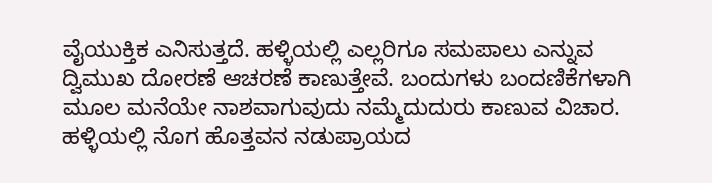ವೈಯುಕ್ತಿಕ ಎನಿಸುತ್ತದೆ. ಹಳ್ಳಿಯಲ್ಲಿ ಎಲ್ಲರಿಗೂ ಸಮಪಾಲು ಎನ್ನುವ ದ್ವಿಮುಖ ದೋರಣೆ ಆಚರಣೆ ಕಾಣುತ್ತೇವೆ. ಬಂದುಗಳು ಬಂದಣಿಕೆಗಳಾಗಿ ಮೂಲ ಮನೆಯೇ ನಾಶವಾಗುವುದು ನಮ್ಮೆದುದುರು ಕಾಣುವ ವಿಚಾರ. ಹಳ್ಳಿಯಲ್ಲಿ ನೊಗ ಹೊತ್ತವನ ನಡುಪ್ರಾಯದ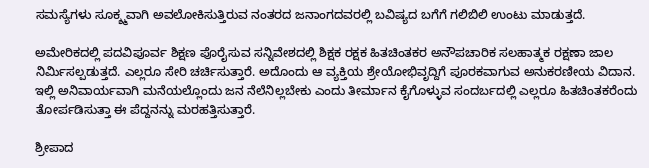ಸಮಸ್ಯೆಗಳು ಸೂಕ್ಶ್ಮವಾಗಿ ಅವಲೋಕಿಸುತ್ತಿರುವ ನಂತರದ ಜನಾಂಗದವರಲ್ಲಿ ಬವಿಷ್ಯದ ಬಗೆಗೆ ಗಲಿಬಿಲಿ ಉಂಟು ಮಾಡುತ್ತದೆ.

ಅಮೇರಿಕದಲ್ಲಿ ಪದವಿಪೂರ್ವ ಶಿಕ್ಷಣ ಪೊರೈಸುವ ಸನ್ನಿವೇಶದಲ್ಲಿ ಶಿಕ್ಷಕ ರಕ್ಷಕ ಹಿತಚಿಂತಕರ ಅನೌಪಚಾರಿಕ ಸಲಹಾತ್ಮಕ ರಕ್ಷಣಾ ಜಾಲ ನಿರ್ಮಿಸಲ್ಪಡುತ್ತದೆ. ಎಲ್ಲರೂ ಸೇರಿ ಚರ್ಚಿಸುತ್ತಾರೆ. ಅದೊಂದು ಆ ವ್ಯಕ್ತಿಯ ಶ್ರೇಯೋಭಿವೃದ್ದಿಗೆ ಪೂರಕವಾಗುವ ಅನುಕರಣೀಯ ವಿದಾನ. ಇಲ್ಲಿ ಅನಿವಾರ್ಯವಾಗಿ ಮನೆಯಲ್ಲೊಂದು ಜನ ನೆಲೆನಿಲ್ಲಬೇಕು ಎಂದು ತೀರ್ಮಾನ ಕೈಗೊಳ್ಳುವ ಸಂದರ್ಬದಲ್ಲಿ ಎಲ್ಲರೂ ಹಿತಚಿಂತಕರೆಂದು ತೋರ್ಪಡಿಸುತ್ತಾ ಈ ಪೆದ್ದನನ್ನು ಮರಹತ್ತಿಸುತ್ತಾರೆ.

ಶ್ರೀಪಾದ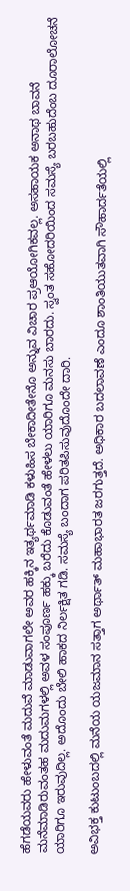ಹೆಗಡೆಯವರು ಹೇಳುವಂತೆ ಮದುವೆ ಮಾಡುವಾಗಲೇ ಅವರ ಹಕ್ಕಿನ ಇತ್ಯರ್ಥಮಾಡಿ ಕಳುಹಿಸ ಬೇಕಾದೀತೇನೊ ಅನ್ನುವ ವಿಚಾರ ಪ್ರಆಯೋಗಿಕವಲ್ಲ. ಅಸಹಾಯಕ ಅನಾಥ ಬಾವನೆ ಮನೆಮಾಡಿರುವಂತಹ ಮದುಮಗಳಲ್ಲಿ ಅವಳ ಸಂಪೂರ್ಣ ಹಕ್ಕು ಬರೆದು ಕೊಡುವಂತೆ ಹೇಳಲು ಯಾರಿಗೂ ಮನಸು ಬಾರದು. ಸ್ವಂತ ಸಹೋದರಿಯಿಂದ ಸಮಸ್ಯೆ ಬರಬಹುದೆಂಬ ದೂರಾಲೋಚನೆ ಯಾರಿಗೂ ಇರುವುದಿಲ್ಲ. ಅದೊಂದು ಬೇಲಿ ಹಾಕದ ನಿರ್ಲಕ್ಷಿತ ಗಡಿ. ಸಮಸ್ಯೆ ಬಂದಾಗ ಪರಿತಪಿಸುವುದೊಂದೇ ದಾರಿ.

ಅವಿಭಕ್ತ ಕುಟುಂಬದಲ್ಲಿ ಮನೆಯ ಯಜಮಾನ ಸತ್ತಾಗ ಅರ್ಥಾತ್ ಮಹಾಭಾರತ ಜರಗುತ್ತದೆ. ಅಧಿಕಾರ ಬದಲಾವಣೆ ಎಂದೂ ಶಾಂತಿಯುತವಾಗಿ ಸೌಹಾರ್ದತೆಯಲ್ಲಿ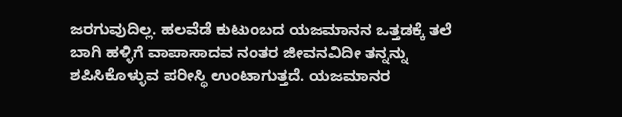ಜರಗುವುದಿಲ್ಲ. ಹಲವೆಡೆ ಕುಟುಂಬದ ಯಜಮಾನನ ಒತ್ತಡಕ್ಕೆ ತಲೆ ಬಾಗಿ ಹಳ್ಳಿಗೆ ವಾಪಾಸಾದವ ನಂತರ ಜೀವನವಿದೀ ತನ್ನನ್ನು ಶಪಿಸಿಕೊಳ್ಳುವ ಪರೀಸ್ಥಿ ಉಂಟಾಗುತ್ತದೆ. ಯಜಮಾನರ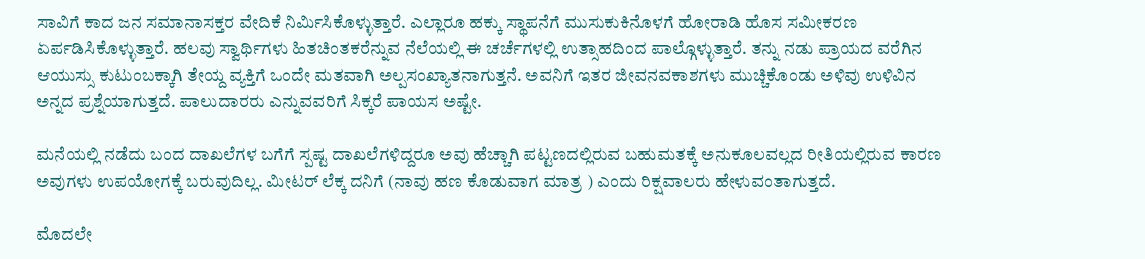ಸಾವಿಗೆ ಕಾದ ಜನ ಸಮಾನಾಸಕ್ತರ ವೇದಿಕೆ ನಿರ್ಮಿಸಿಕೊಳ್ಳುತ್ತಾರೆ. ಎಲ್ಲಾರೂ ಹಕ್ಕು ಸ್ಥಾಪನೆಗೆ ಮುಸುಕುಕಿನೊಳಗೆ ಹೋರಾಡಿ ಹೊಸ ಸಮೀಕರಣ ಏರ್ಪಡಿಸಿಕೊಳ್ಳುತ್ತಾರೆ. ಹಲವು ಸ್ವಾರ್ಥಿಗಳು ಹಿತಚಿಂತಕರೆನ್ನುವ ನೆಲೆಯಲ್ಲಿ ಈ ಚರ್ಚೆಗಳಲ್ಲಿ ಉತ್ಸಾಹದಿಂದ ಪಾಲ್ಗೊಳ್ಳುತ್ತಾರೆ. ತನ್ನು ನಡು ಪ್ರಾಯದ ವರೆಗಿನ ಆಯುಸ್ಸು ಕುಟುಂಬಕ್ಕಾಗಿ ತೇಯ್ದ ವ್ಯಕ್ತಿಗೆ ಒಂದೇ ಮತವಾಗಿ ಅಲ್ಪಸಂಖ್ಯಾತನಾಗುತ್ತನೆ. ಅವನಿಗೆ ಇತರ ಜೀವನವಕಾಶಗಳು ಮುಚ್ಚಿಕೊಂಡು ಅಳಿವು ಉಳಿವಿನ ಅನ್ನದ ಪ್ರಶ್ನೆಯಾಗುತ್ತದೆ. ಪಾಲುದಾರರು ಎನ್ನುವವರಿಗೆ ಸಿಕ್ಕರೆ ಪಾಯಸ ಅಷ್ಟೇ.

ಮನೆಯಲ್ಲಿ ನಡೆದು ಬಂದ ದಾಖಲೆಗಳ ಬಗೆಗೆ ಸ್ಪಷ್ಟ ದಾಖಲೆಗಳಿದ್ದರೂ ಅವು ಹೆಚ್ಚಾಗಿ ಪಟ್ಟಣದಲ್ಲಿರುವ ಬಹುಮತಕ್ಕೆ ಅನುಕೂಲವಲ್ಲದ ರೀತಿಯಲ್ಲಿರುವ ಕಾರಣ ಅವುಗಳು ಉಪಯೋಗಕ್ಕೆ ಬರುವುದಿಲ್ಲ. ಮೀಟರ್ ಲೆಕ್ಕ ದನಿಗೆ (ನಾವು ಹಣ ಕೊಡುವಾಗ ಮಾತ್ರ ) ಎಂದು ರಿಕ್ಷವಾಲರು ಹೇಳುವಂತಾಗುತ್ತದೆ.

ಮೊದಲೇ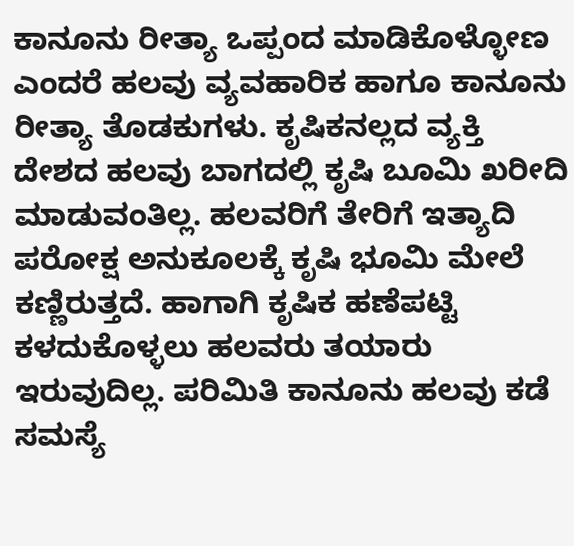ಕಾನೂನು ರೀತ್ಯಾ ಒಪ್ಪಂದ ಮಾಡಿಕೊಳ್ಳೋಣ ಎಂದರೆ ಹಲವು ವ್ಯವಹಾರಿಕ ಹಾಗೂ ಕಾನೂನು ರೀತ್ಯಾ ತೊಡಕುಗಳು. ಕೃಷಿಕನಲ್ಲದ ವ್ಯಕ್ತಿ ದೇಶದ ಹಲವು ಬಾಗದಲ್ಲಿ ಕೃಷಿ ಬೂಮಿ ಖರೀದಿ ಮಾಡುವಂತಿಲ್ಲ. ಹಲವರಿಗೆ ತೇರಿಗೆ ಇತ್ಯಾದಿ ಪರೋಕ್ಷ ಅನುಕೂಲಕ್ಕೆ ಕೃಷಿ ಭೂಮಿ ಮೇಲೆ ಕಣ್ಣಿರುತ್ತದೆ. ಹಾಗಾಗಿ ಕೃಷಿಕ ಹಣೆಪಟ್ಟಿ ಕಳದುಕೊಳ್ಳಲು ಹಲವರು ತಯಾರು ಇರುವುದಿಲ್ಲ. ಪರಿಮಿತಿ ಕಾನೂನು ಹಲವು ಕಡೆ ಸಮಸ್ಯೆ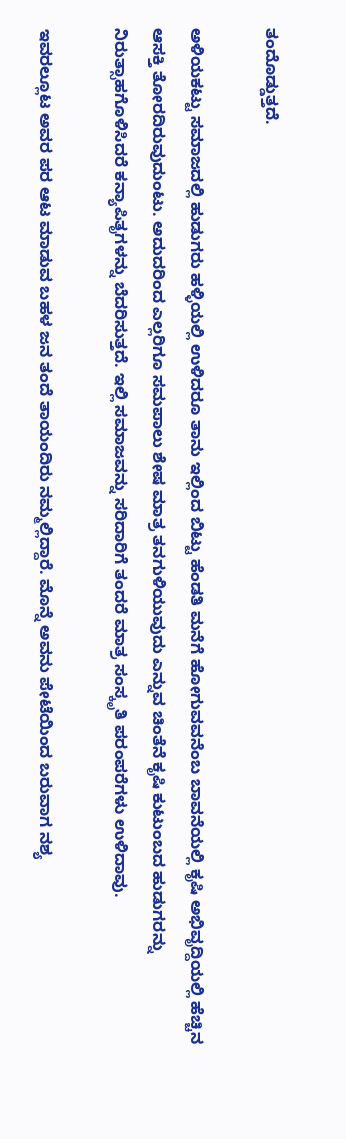ತಂದೊಡ್ಡುತ್ತದೆ.

ಅಳಿಯಕಟ್ಟು ಸಮಾಜದಲ್ಲಿ ಹುಡುಗರು ಹಳ್ಳಿಯಲ್ಲಿ ಉಳಿದರೂ ತಾನು ಇಲ್ಲಿಂದ ಬಿಟ್ಟು ಹೆಂಡತಿ ಮನೆಗೆ ಹೋಗುವವನೆಂಬ ಬಾವನೆಯಲ್ಲಿ ಕೃಷಿ ಅಭಿವೃದ್ದಿಯಲ್ಲಿ ಹೆಚ್ಚಿನ ಆಸಕ್ತಿ ತೋರದಿರುವುದುಂಟು. ಅದುದರಿಂದ ಎಲ್ಲರಿಗೂ ಸಮಪಾಲು ಶೇಷ ಮಾತ್ರ ತನಗುಳಿಯುವುದು ಎನ್ನುವ ಚಿಂತೆನೆ ಕೃಷಿ ಕುಟುಂಬದ ಹುಡುಗರನ್ನು ನಿರುತ್ಸಾಹಗೊಳಿಸಿದರೆ ಕನ್ಯಾಪಿತೃಗಳನ್ನು ಬೆದರಿಸುತ್ತದೆ. ಇಲ್ಲಿ ಸಮಾಜವನ್ನು ಸರಿದಾರಿಗೆ ತಂದರೆ ಮಾತ್ರ ಸಂಸ್ಕೃತಿ ಪರಂಪರೆಗಳು ಉಳಿದಾವು.

ಇವರಲ್ಲೂಟ ಅವರ ಪರ ಆಟ ಮಾಡುವ ಬಹಳ ಜನ ತಂದೆ ತಾಯಂದಿರು ನಮ್ಮಲ್ಲಿದ್ದಾರೆ. ಮೊನ್ನೆ ಅವನು ಪೇಟೆಯಿಂದ ಬರುವಾಗ ನಶ್ಯ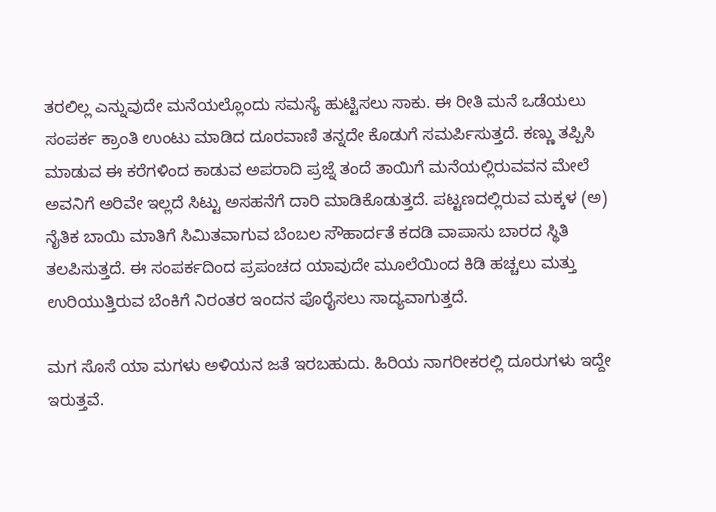ತರಲಿಲ್ಲ ಎನ್ನುವುದೇ ಮನೆಯಲ್ಲೊಂದು ಸಮಸ್ಯೆ ಹುಟ್ಟಿಸಲು ಸಾಕು. ಈ ರೀತಿ ಮನೆ ಒಡೆಯಲು ಸಂಪರ್ಕ ಕ್ರಾಂತಿ ಉಂಟು ಮಾಡಿದ ದೂರವಾಣಿ ತನ್ನದೇ ಕೊಡುಗೆ ಸಮರ್ಪಿಸುತ್ತದೆ. ಕಣ್ಣು ತಪ್ಪಿಸಿ ಮಾಡುವ ಈ ಕರೆಗಳಿಂದ ಕಾಡುವ ಅಪರಾದಿ ಪ್ರಜ್ನೆ ತಂದೆ ತಾಯಿಗೆ ಮನೆಯಲ್ಲಿರುವವನ ಮೇಲೆ ಅವನಿಗೆ ಅರಿವೇ ಇಲ್ಲದೆ ಸಿಟ್ಟು ಅಸಹನೆಗೆ ದಾರಿ ಮಾಡಿಕೊಡುತ್ತದೆ. ಪಟ್ಟಣದಲ್ಲಿರುವ ಮಕ್ಕಳ (ಅ) ನೈತಿಕ ಬಾಯಿ ಮಾತಿಗೆ ಸಿಮಿತವಾಗುವ ಬೆಂಬಲ ಸೌಹಾರ್ದತೆ ಕದಡಿ ವಾಪಾಸು ಬಾರದ ಸ್ಥಿತಿ ತಲಪಿಸುತ್ತದೆ. ಈ ಸಂಪರ್ಕದಿಂದ ಪ್ರಪಂಚದ ಯಾವುದೇ ಮೂಲೆಯಿಂದ ಕಿಡಿ ಹಚ್ಚಲು ಮತ್ತು ಉರಿಯುತ್ತಿರುವ ಬೆಂಕಿಗೆ ನಿರಂತರ ಇಂದನ ಪೊರೈಸಲು ಸಾದ್ಯವಾಗುತ್ತದೆ.

ಮಗ ಸೊಸೆ ಯಾ ಮಗಳು ಅಳಿಯನ ಜತೆ ಇರಬಹುದು. ಹಿರಿಯ ನಾಗರೀಕರಲ್ಲಿ ದೂರುಗಳು ಇದ್ದೇ ಇರುತ್ತವೆ.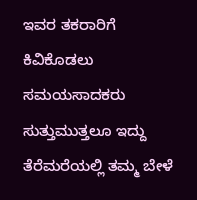ಇವರ ತಕರಾರಿಗೆ ಕಿವಿಕೊಡಲು ಸಮಯಸಾದಕರು ಸುತ್ತುಮುತ್ತಲೂ ಇದ್ದು ತೆರೆಮರೆಯಲ್ಲಿ ತಮ್ಮ ಬೇಳೆ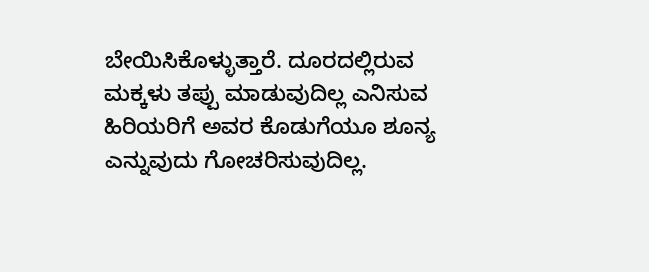ಬೇಯಿಸಿಕೊಳ್ಳುತ್ತಾರೆ. ದೂರದಲ್ಲಿರುವ ಮಕ್ಕಳು ತಪ್ಪು ಮಾಡುವುದಿಲ್ಲ ಎನಿಸುವ ಹಿರಿಯರಿಗೆ ಅವರ ಕೊಡುಗೆಯೂ ಶೂನ್ಯ ಎನ್ನುವುದು ಗೋಚರಿಸುವುದಿಲ್ಲ.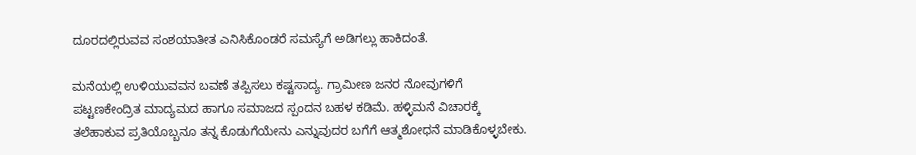ದೂರದಲ್ಲಿರುವವ ಸಂಶಯಾತೀತ ಎನಿಸಿಕೊಂಡರೆ ಸಮಸ್ಯೆಗೆ ಅಡಿಗಲ್ಲು ಹಾಕಿದಂತೆ.

ಮನೆಯಲ್ಲಿ ಉಳಿಯುವವನ ಬವಣೆ ತಪ್ಪಿಸಲು ಕಷ್ಟಸಾದ್ಯ. ಗ್ರಾಮೀಣ ಜನರ ನೋವುಗಳಿಗೆ ಪಟ್ಟಣಕೇಂದ್ರಿತ ಮಾದ್ಯಮದ ಹಾಗೂ ಸಮಾಜದ ಸ್ಪಂದನ ಬಹಳ ಕಡಿಮೆ. ಹಳ್ಳಿಮನೆ ವಿಚಾರಕ್ಕೆ ತಲೆಹಾಕುವ ಪ್ರತಿಯೊಬ್ಬನೂ ತನ್ನ ಕೊಡುಗೆಯೇನು ಎನ್ನುವುದರ ಬಗೆಗೆ ಆತ್ಮಶೋಧನೆ ಮಾಡಿಕೊಳ್ಳಬೇಕು.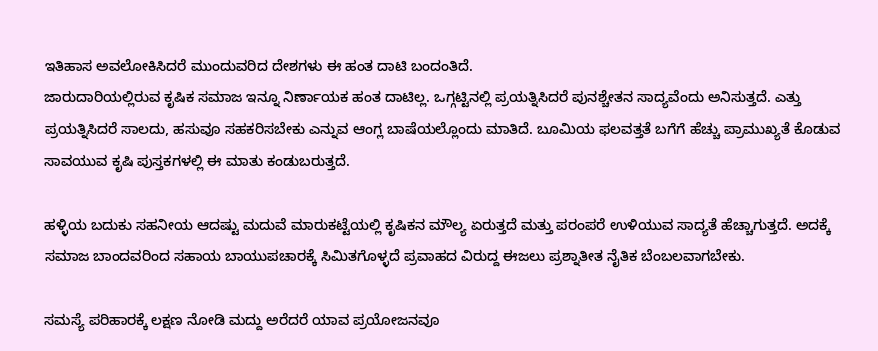ಇತಿಹಾಸ ಅವಲೋಕಿಸಿದರೆ ಮುಂದುವರಿದ ದೇಶಗಳು ಈ ಹಂತ ದಾಟಿ ಬಂದಂತಿದೆ.
ಜಾರುದಾರಿಯಲ್ಲಿರುವ ಕೃಷಿಕ ಸಮಾಜ ಇನ್ನೂ ನಿರ್ಣಾಯಕ ಹಂತ ದಾಟಿಲ್ಲ. ಒಗ್ಗಟ್ಟಿನಲ್ಲಿ ಪ್ರಯತ್ನಿಸಿದರೆ ಪುನಶ್ಚೇತನ ಸಾದ್ಯವೆಂದು ಅನಿಸುತ್ತದೆ. ಎತ್ತು ಪ್ರಯತ್ನಿಸಿದರೆ ಸಾಲದು, ಹಸುವೂ ಸಹಕರಿಸಬೇಕು ಎನ್ನುವ ಆಂಗ್ಲ ಬಾಷೆಯಲ್ಲೊಂದು ಮಾತಿದೆ. ಬೂಮಿಯ ಫಲವತ್ತತೆ ಬಗೆಗೆ ಹೆಚ್ಚು ಪ್ರಾಮುಖ್ಯತೆ ಕೊಡುವ ಸಾವಯುವ ಕೃಷಿ ಪುಸ್ತಕಗಳಲ್ಲಿ ಈ ಮಾತು ಕಂಡುಬರುತ್ತದೆ.

ಹಳ್ಳಿಯ ಬದುಕು ಸಹನೀಯ ಆದಷ್ಟು ಮದುವೆ ಮಾರುಕಟ್ಟೆಯಲ್ಲಿ ಕೃಷಿಕನ ಮೌಲ್ಯ ಏರುತ್ತದೆ ಮತ್ತು ಪರಂಪರೆ ಉಳಿಯುವ ಸಾದ್ಯತೆ ಹೆಚ್ಚಾಗುತ್ತದೆ. ಅದಕ್ಕೆ ಸಮಾಜ ಬಾಂದವರಿಂದ ಸಹಾಯ ಬಾಯುಪಚಾರಕ್ಕೆ ಸಿಮಿತಗೊಳ್ಳದೆ ಪ್ರವಾಹದ ವಿರುದ್ದ ಈಜಲು ಪ್ರಶ್ನಾತೀತ ನೈತಿಕ ಬೆಂಬಲವಾಗಬೇಕು.

ಸಮಸ್ಯೆ ಪರಿಹಾರಕ್ಕೆ ಲಕ್ಷಣ ನೋಡಿ ಮದ್ದು ಅರೆದರೆ ಯಾವ ಪ್ರಯೋಜನವೂ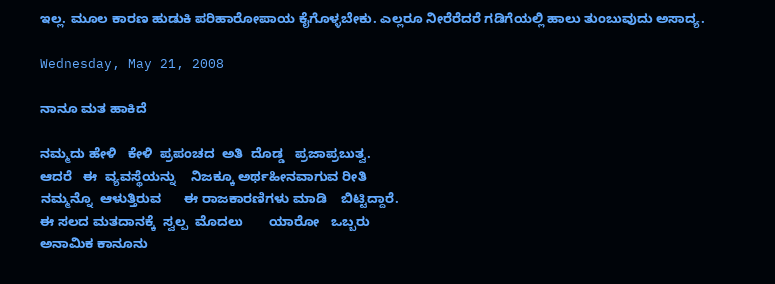ಇಲ್ಲ. ಮೂಲ ಕಾರಣ ಹುಡುಕಿ ಪರಿಹಾರೋಪಾಯ ಕೈಗೊಳ್ಳಬೇಕು. ಎಲ್ಲರೂ ನೀರೆರೆದರೆ ಗಡಿಗೆಯಲ್ಲಿ ಹಾಲು ತುಂಬುವುದು ಅಸಾದ್ಯ.

Wednesday, May 21, 2008

ನಾನೂ ಮತ ಹಾಕಿದೆ

ನಮ್ಮದು ಹೇಳಿ   ಕೇಳಿ  ಪ್ರಪಂಚದ  ಅತಿ  ದೊಡ್ಡ   ಪ್ರಜಾಪ್ರಬುತ್ವ.
ಆದರೆ   ಈ  ವ್ಯವಸ್ಥೆಯನ್ನು    ನಿಜಕ್ಕೂ ಅರ್ಥಹೀನವಾಗುವ ರೀತಿ
ನಮ್ಮನ್ನೊ  ಆಳುತ್ತಿರುವ      ಈ ರಾಜಕಾರಣಿಗಳು ಮಾಡಿ    ಬಿಟ್ಟಿದ್ದಾರೆ.
ಈ ಸಲದ ಮತದಾನಕ್ಕೆ  ಸ್ವಲ್ಪ  ಮೊದಲು       ಯಾರೋ   ಒಬ್ಬರು
ಅನಾಮಿಕ ಕಾನೂನು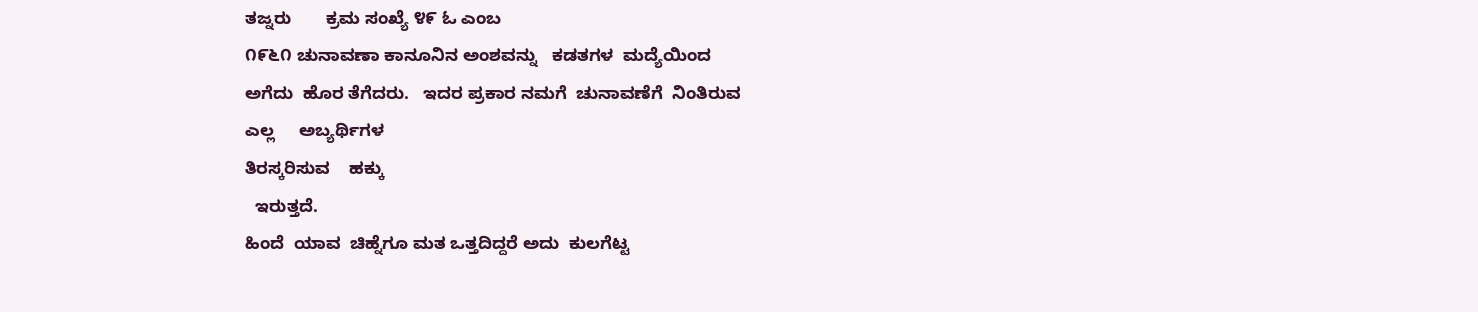ತಜ್ನರು       ಕ್ರಮ ಸಂಖ್ಯೆ ೪೯ ಓ ಎಂಬ
೧೯೬೧ ಚುನಾವಣಾ ಕಾನೂನಿನ ಅಂಶವನ್ನು   ಕಡತಗಳ  ಮದ್ಯೆಯಿಂದ
ಅಗೆದು  ಹೊರ ತೆಗೆದರು.   ಇದರ ಪ್ರಕಾರ ನಮಗೆ  ಚುನಾವಣೆಗೆ  ನಿಂತಿರುವ
ಎಲ್ಲ     ಅಬ್ಯರ್ಥಿಗಳ
ತಿರಸ್ಕರಿಸುವ    ಹಕ್ಕು
  ಇರುತ್ತದೆ.
ಹಿಂದೆ  ಯಾವ  ಚಿಹ್ನೆಗೂ ಮತ ಒತ್ತದಿದ್ದರೆ ಅದು  ಕುಲಗೆಟ್ಟ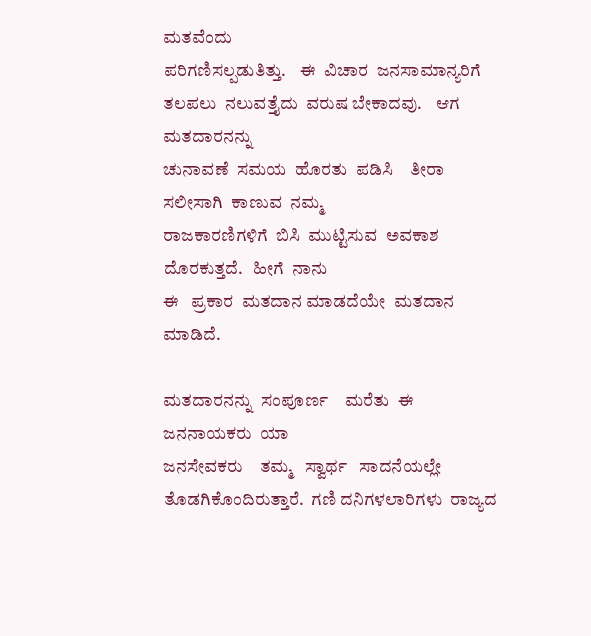ಮತವೆಂದು
ಪರಿಗಣಿಸಲ್ಪಡುತಿತ್ತು.    ಈ  ವಿಚಾರ  ಜನಸಾಮಾನ್ಯರಿಗೆ
ತಲಪಲು  ನಲುವತ್ತೈದು  ವರುಷ ಬೇಕಾದವು.    ಆಗ  ಮತದಾರನನ್ನು
ಚುನಾವಣೆ  ಸಮಯ  ಹೊರತು  ಪಡಿಸಿ    ತೀರಾ  ಸಲೀಸಾಗಿ  ಕಾಣುವ  ನಮ್ಮ
ರಾಜಕಾರಣಿಗಳಿಗೆ  ಬಿಸಿ  ಮುಟ್ಟಿಸುವ  ಅವಕಾಶ  ದೊರಕುತ್ತದೆ.   ಹೀಗೆ  ನಾನು
ಈ   ಪ್ರಕಾರ  ಮತದಾನ ಮಾಡದೆಯೇ  ಮತದಾನ  ಮಾಡಿದೆ.

ಮತದಾರನನ್ನು  ಸಂಪೂರ್ಣ    ಮರೆತು  ಈ  ಜನನಾಯಕರು  ಯಾ
ಜನಸೇವಕರು    ತಮ್ಮ   ಸ್ವಾರ್ಥ   ಸಾದನೆಯಲ್ಲೇ   ತೊಡಗಿಕೊಂದಿರುತ್ತಾರೆ.  ಗಣಿ ದನಿಗಳಲಾರಿಗಳು  ರಾಜ್ಯದ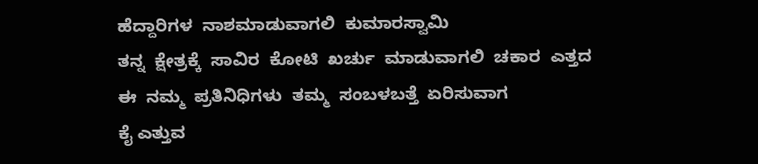ಹೆದ್ದಾರಿಗಳ  ನಾಶಮಾಡುವಾಗಲಿ  ಕುಮಾರಸ್ವಾಮಿ
ತನ್ನ  ಕ್ಷೇತ್ರಕ್ಕೆ  ಸಾವಿರ  ಕೋಟಿ  ಖರ್ಚು  ಮಾಡುವಾಗಲಿ  ಚಕಾರ  ಎತ್ತದ
ಈ  ನಮ್ಮ  ಪ್ರತಿನಿಧಿಗಳು  ತಮ್ಮ  ಸಂಬಳಬತ್ತೆ  ಏರಿಸುವಾಗ
ಕೈ ಎತ್ತುವ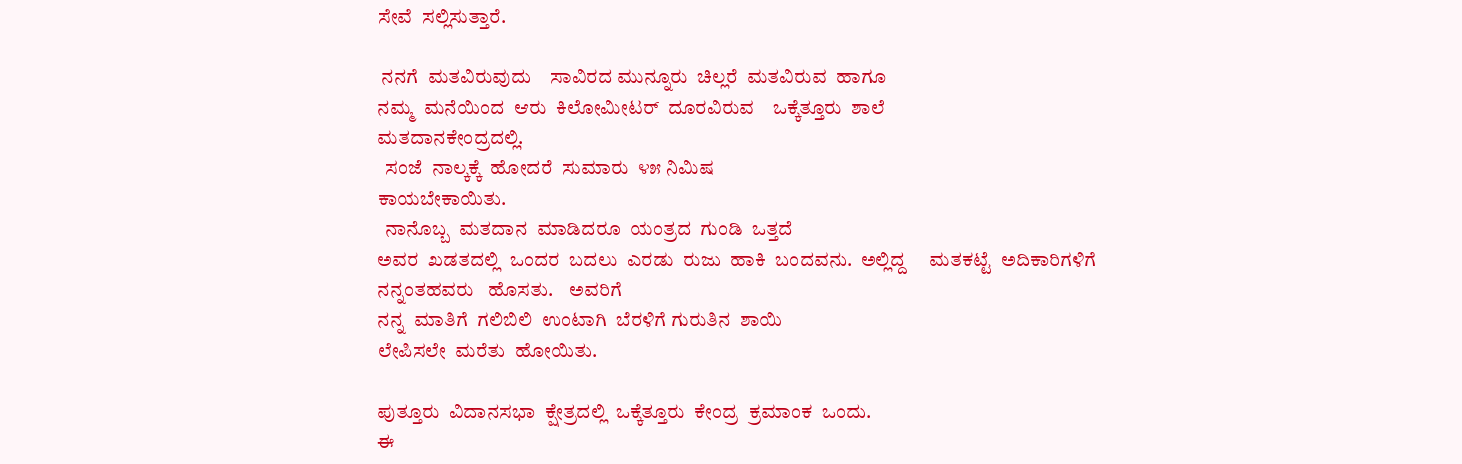ಸೇವೆ  ಸಲ್ಲಿಸುತ್ತಾರೆ.

 ನನಗೆ  ಮತವಿರುವುದು    ಸಾವಿರದ ಮುನ್ನೂರು  ಚಿಲ್ಲರೆ  ಮತವಿರುವ  ಹಾಗೂ
ನಮ್ಮ  ಮನೆಯಿಂದ  ಆರು  ಕಿಲೋಮೀಟರ್  ದೂರವಿರುವ    ಒಕ್ಕೆತ್ತೂರು  ಶಾಲೆ
ಮತದಾನಕೇಂದ್ರದಲ್ಲಿ.
  ಸಂಜೆ  ನಾಲ್ಕಕ್ಕೆ  ಹೋದರೆ  ಸುಮಾರು  ೪೫ ನಿಮಿಷ
ಕಾಯಬೇಕಾಯಿತು.
  ನಾನೊಬ್ಬ  ಮತದಾನ  ಮಾಡಿದರೂ  ಯಂತ್ರದ  ಗುಂಡಿ  ಒತ್ತದೆ
ಅವರ  ಖಡತದಲ್ಲಿ  ಒಂದರ  ಬದಲು  ಎರಡು  ರುಜು  ಹಾಕಿ  ಬಂದವನು.  ಅಲ್ಲಿದ್ದ     ಮತಕಟ್ಟೆ  ಅದಿಕಾರಿಗಳಿಗೆ  ನನ್ನಂತಹವರು   ಹೊಸತು.    ಅವರಿಗೆ
ನನ್ನ  ಮಾತಿಗೆ  ಗಲಿಬಿಲಿ  ಉಂಟಾಗಿ  ಬೆರಳಿಗೆ ಗುರುತಿನ  ಶಾಯಿ
ಲೇಪಿಸಲೇ  ಮರೆತು  ಹೋಯಿತು.

ಪುತ್ತೂರು  ವಿದಾನಸಭಾ  ಕ್ಷೇತ್ರದಲ್ಲಿ  ಒಕ್ಕೆತ್ತೂರು  ಕೇಂದ್ರ  ಕ್ರಮಾಂಕ  ಒಂದು.
ಈ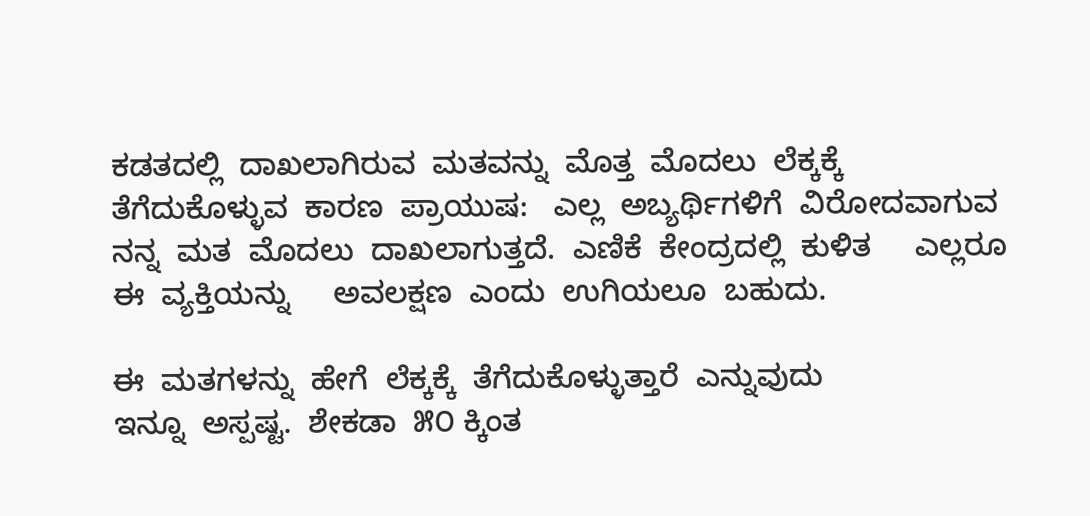ಕಡತದಲ್ಲಿ  ದಾಖಲಾಗಿರುವ  ಮತವನ್ನು  ಮೊತ್ತ  ಮೊದಲು  ಲೆಕ್ಕಕ್ಕೆ
ತೆಗೆದುಕೊಳ್ಳುವ  ಕಾರಣ  ಪ್ರಾಯುಷ:   ಎಲ್ಲ  ಅಬ್ಯರ್ಥಿಗಳಿಗೆ  ವಿರೋದವಾಗುವ
ನನ್ನ  ಮತ  ಮೊದಲು  ದಾಖಲಾಗುತ್ತದೆ.  ಎಣಿಕೆ  ಕೇಂದ್ರದಲ್ಲಿ  ಕುಳಿತ     ಎಲ್ಲರೂ
ಈ  ವ್ಯಕ್ತಿಯನ್ನು     ಅವಲಕ್ಷಣ  ಎಂದು  ಉಗಿಯಲೂ  ಬಹುದು.

ಈ  ಮತಗಳನ್ನು  ಹೇಗೆ  ಲೆಕ್ಕಕ್ಕೆ  ತೆಗೆದುಕೊಳ್ಳುತ್ತಾರೆ  ಎನ್ನುವುದು
ಇನ್ನೂ  ಅಸ್ಪಷ್ಟ.  ಶೇಕಡಾ  ೫೦ ಕ್ಕಿಂತ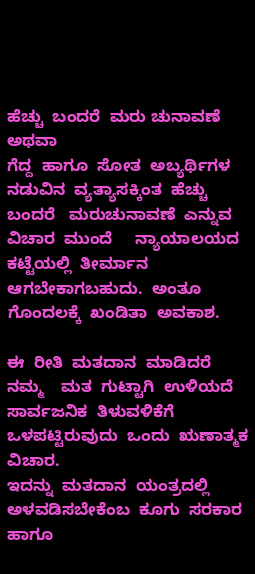ಹೆಚ್ಚು  ಬಂದರೆ  ಮರು ಚುನಾವಣೆ  ಅಥವಾ
ಗೆದ್ದ  ಹಾಗೂ  ಸೋತ  ಅಬ್ಯರ್ಥಿಗಳ  ನಡುವಿನ  ವ್ಯತ್ಯಾಸಕ್ಕಿಂತ  ಹೆಚ್ಚು
ಬಂದರೆ   ಮರುಚುನಾವಣೆ  ಎನ್ನುವ  ವಿಚಾರ  ಮುಂದೆ     ನ್ಯಾಯಾಲಯದ
ಕಟ್ಟೆಯಲ್ಲಿ  ತೀರ್ಮಾನ  ಆಗಬೇಕಾಗಬಹುದು.  ಅಂತೂ  ಗೊಂದಲಕ್ಕೆ  ಖಂಡಿತಾ  ಅವಕಾಶ.

ಈ  ರೀತಿ  ಮತದಾನ  ಮಾಡಿದರೆ    ನಮ್ಮ    ಮತ  ಗುಟ್ಟಾಗಿ  ಉಳಿಯದೆ
ಸಾರ್ವಜನಿಕ  ತಿಳುವಳಿಕೆಗೆ  ಒಳಪಟ್ಟಿರುವುದು  ಒಂದು  ಋಣಾತ್ಮಕ  ವಿಚಾರ.
ಇದನ್ನು  ಮತದಾನ  ಯಂತ್ರದಲ್ಲಿ  ಅಳವಡಿಸಬೇಕೆಂಬ  ಕೂಗು  ಸರಕಾರ  ಹಾಗೂ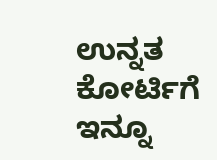ಉನ್ನತ  ಕೋರ್ಟಿಗೆ  ಇನ್ನೂ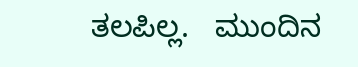ತಲಪಿಲ್ಲ.   ಮುಂದಿನ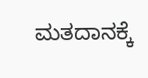ಮತದಾನಕ್ಕೆ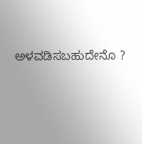ಅಳವಡಿಸಬಹುದೇನೊ ?